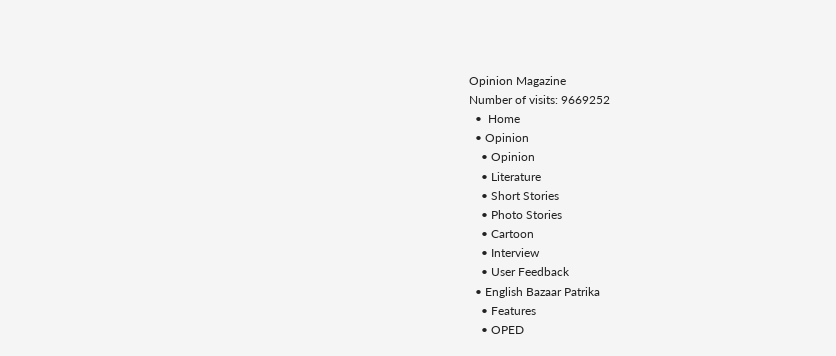Opinion Magazine
Number of visits: 9669252
  •  Home
  • Opinion
    • Opinion
    • Literature
    • Short Stories
    • Photo Stories
    • Cartoon
    • Interview
    • User Feedback
  • English Bazaar Patrika
    • Features
    • OPED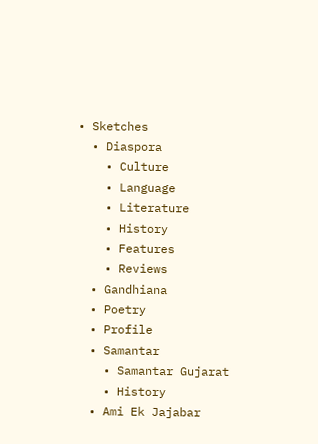• Sketches
  • Diaspora
    • Culture
    • Language
    • Literature
    • History
    • Features
    • Reviews
  • Gandhiana
  • Poetry
  • Profile
  • Samantar
    • Samantar Gujarat
    • History
  • Ami Ek Jajabar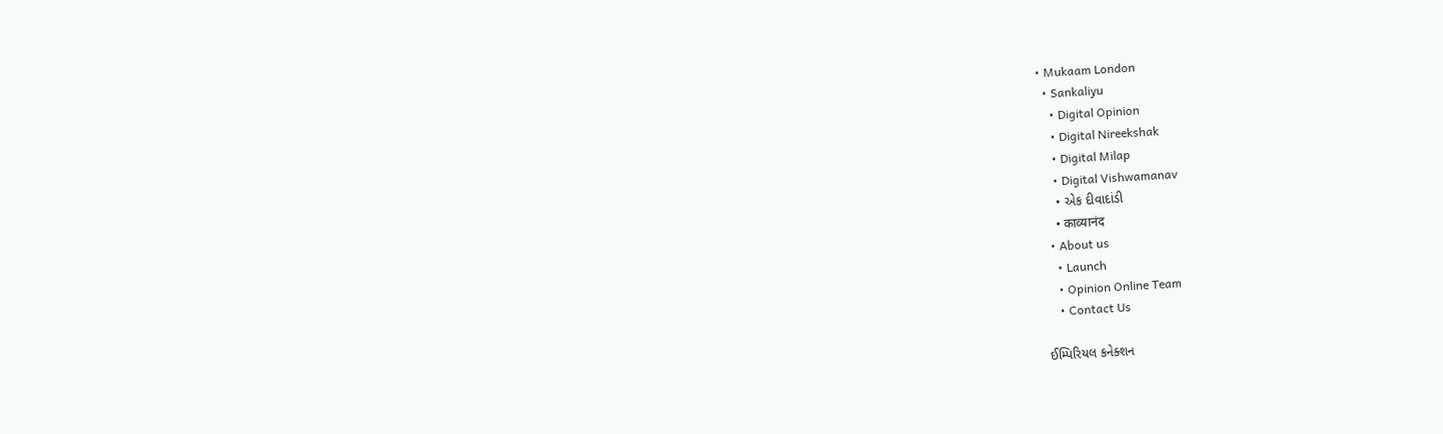• Mukaam London
  • Sankaliyu
    • Digital Opinion
    • Digital Nireekshak
    • Digital Milap
    • Digital Vishwamanav
    • એક દીવાદાંડી
    • काव्यानंद
  • About us
    • Launch
    • Opinion Online Team
    • Contact Us

ઈમ્પિરિયલ કનેક્શન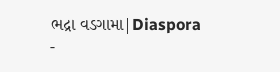ભદ્રા વડગામા|Diaspora -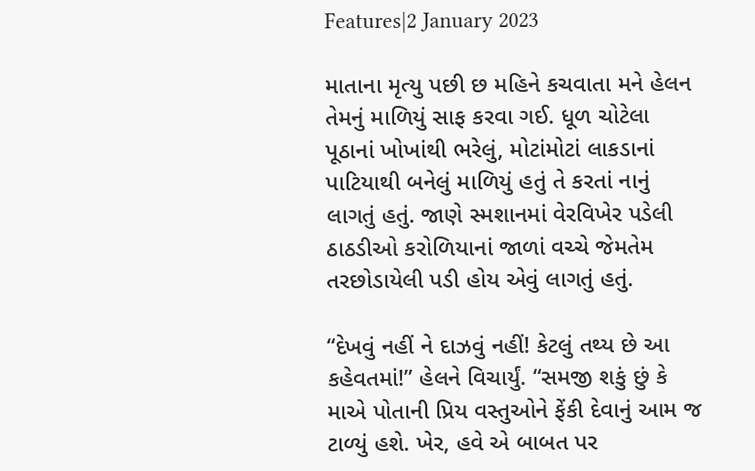Features|2 January 2023

માતાના મૃત્યુ પછી છ મહિને કચવાતા મને હેલન તેમનું માળિયું સાફ કરવા ગઈ. ધૂળ ચોટેલા પૂઠાનાં ખોખાંથી ભરેલું, મોટાંમોટાં લાકડાનાં પાટિયાથી બનેલું માળિયું હતું તે કરતાં નાનું લાગતું હતું. જાણે સ્મશાનમાં વેરવિખેર પડેલી ઠાઠડીઓ કરોળિયાનાં જાળાં વચ્ચે જેમતેમ તરછોડાયેલી પડી હોય એવું લાગતું હતું.

“દેખવું નહીં ને દાઝવું નહીં! કેટલું તથ્ય છે આ કહેવતમાં!” હેલને વિચાર્યું. “સમજી શકું છું કે માએ પોતાની પ્રિય વસ્તુઓને ફેંકી દેવાનું આમ જ ટાળ્યું હશે. ખેર, હવે એ બાબત પર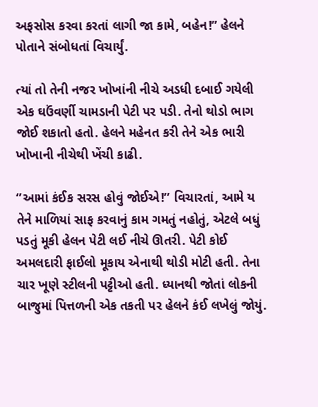અફસોસ કરવા કરતાં લાગી જા કામે, બહેન!” હેલને પોતાને સંબોધતાં વિચાર્યું.

ત્યાં તો તેની નજર ખોખાંની નીચે અડધી દબાઈ ગયેલી એક ઘઉંવર્ણી ચામડાની પેટી પર પડી. તેનો થોડો ભાગ જોઈ શકાતો હતો. હેલને મહેનત કરી તેને એક ભારી ખોખાની નીચેથી ખેંચી કાઢી.

‘’આમાં કંઈક સરસ હોવું જોઈએ!’’ વિચારતાં, આમે ય તેને માળિયાં સાફ કરવાનું કામ ગમતું નહોતું, એટલે બધું પડતું મૂકી હેલન પેટી લઈ નીચે ઊતરી. પેટી કોઈ અમલદારી ફાઈલો મૂકાય એનાથી થોડી મોટી હતી. તેના ચાર ખૂણે સ્ટીલની પટ્ટીઓ હતી. ધ્યાનથી જોતાં લોકની બાજુમાં પિત્તળની એક તકતી પર હેલને કંઈ લખેલું જોયું.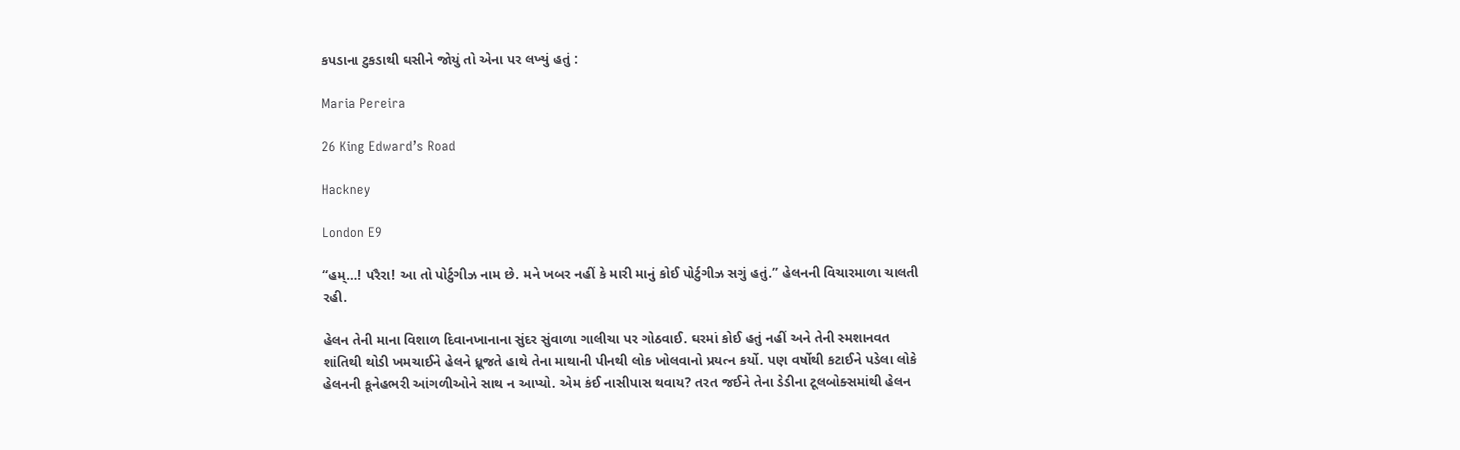કપડાના ટુકડાથી ઘસીને જોયું તો એના પર લખ્યું હતું :

Maria Pereira

26 King Edward’s Road

Hackney

London E9

“હમ્…! પરૈરા! આ તો પોર્ટુગીઝ નામ છે. મને ખબર નહીં કે મારી માનું કોઈ પોર્ટુગીઝ સગું હતું.” હેલનની વિચારમાળા ચાલતી રહી.

હેલન તેની માના વિશાળ દિવાનખાનાના સુંદર સુંવાળા ગાલીચા પર ગોઠવાઈ. ઘરમાં કોઈ હતું નહીં અને તેની સ્મશાનવત શાંતિથી થોડી ખમચાઈને હેલને ધ્રૂજતે હાથે તેના માથાની પીનથી લોક ખોલવાનો પ્રયત્ન કર્યો. પણ વર્ષોથી કટાઈને પડેલા લોકે હેલનની કૂનેહભરી આંગળીઓને સાથ ન આપ્યો. એમ કંઈ નાસીપાસ થવાય? તરત જઈને તેના ડેડીના ટૂલબોક્સમાંથી હેલન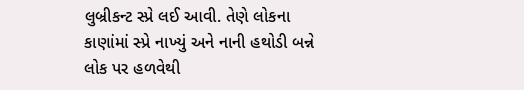લુબ્રીકન્ટ સ્પ્રે લઈ આવી. તેણે લોકના કાણાંમાં સ્પ્રે નાખ્યું અને નાની હથોડી બન્ને લોક પર હળવેથી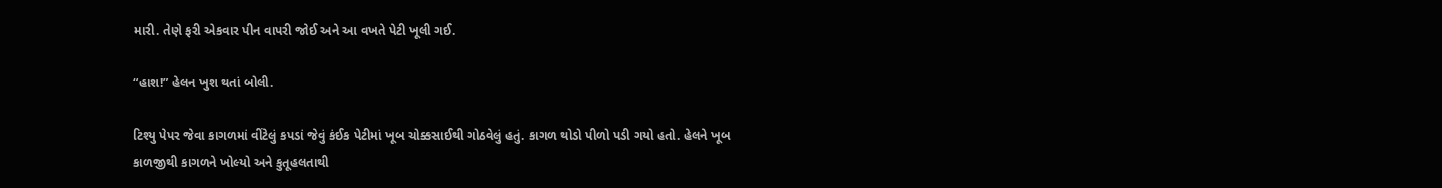મારી. તેણે ફરી એકવાર પીન વાપરી જોઈ અને આ વખતે પેટી ખૂલી ગઈ.

“હાશ!” હેલન ખુશ થતાં બોલી.

ટિશ્યુ પેપર જેવા કાગળમાં વીંટેલું કપડાં જેવું કંઈક પેટીમાં ખૂબ ચોક્કસાઈથી ગોઠવેલું હતું. કાગળ થોડો પીળો પડી ગયો હતો. હેલને ખૂબ કાળજીથી કાગળને ખોલ્યો અને કુતૂહલતાથી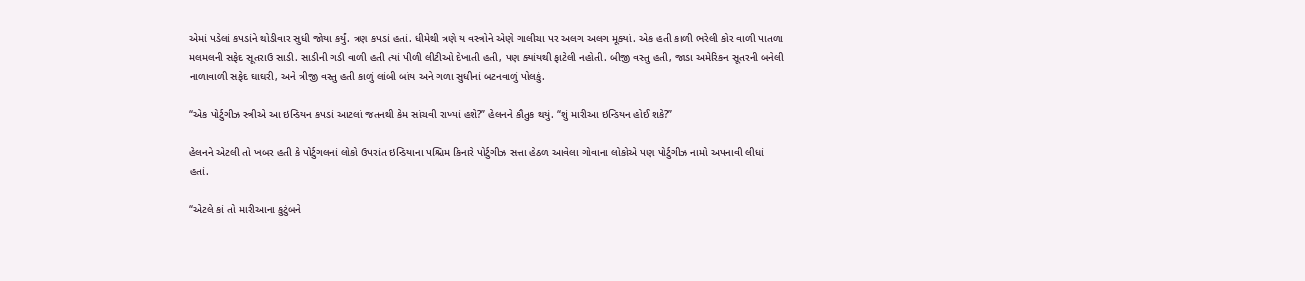એમાં પડેલાં કપડાંને થોડીવાર સુધી જોયા કર્યું. ત્રણ કપડાં હતાં. ધીમેથી ત્રણે ય વસ્ત્રોને એણે ગાલીચા પર અલગ અલગ મૂક્યાં. એક હતી કાળી ભરેલી કોર વાળી પાતળા મલમલની સફેદ સૂતરાઉ સાડી. સાડીની ગડી વાળી હતી ત્યાં પીળી લીટીઓ દેખાતી હતી, પણ ક્યાંયથી ફાટેલી નહોતી. બીજી વસ્તુ હતી, જાડા અમેરિકન સૂતરની બનેલી નાળાવાળી સફેદ ઘાઘરી, અને ત્રીજી વસ્તુ હતી કાળું લાંબી બાંય અને ગળા સુધીનાં બટનવાળું પોલકું.

“એક પોર્ટુગીઝ સ્ત્રીએ આ ઇન્ડિયન કપડાં આટલાં જતનથી કેમ સાંચવી રાખ્યાં હશે?” હેલનને કૌતુક થયું. “શું મારીઆ ઇન્ડિયન હોઈ શકે?”

હેલનને એટલી તો ખબર હતી કે પોર્ટુગલનાં લોકો ઉપરાંત ઇન્ડિયાના પશ્ચિમ કિનારે પોર્ટુગીઝ સત્તા હેઠળ આવેલા ગોવાના લોકોએ પણ પોર્ટુગીઝ નામો અપનાવી લીધાં હતાં.

“એટલે કાં તો મારીઆના કુટુંબને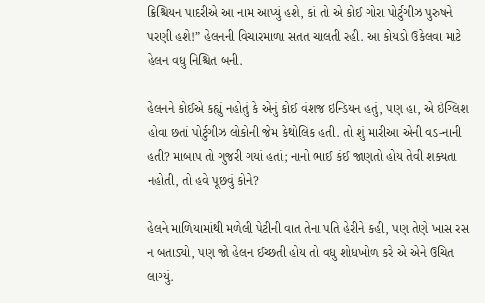ક્રિશ્ચિયન પાદરીએ આ નામ આપ્યું હશે, કાં તો એ કોઈ ગોરા પોર્ટુગીઝ પુરુષને પરણી હશે!” હેલનની વિચારમાળા સતત ચાલતી રહી. આ કોયડો ઉકેલવા માટે હેલન વધુ નિશ્ચિત બની.

હેલનને કોઈએ કહ્યું નહોતું કે એનું કોઈ વંશજ ઇન્ડિયન હતું, પણ હા, એ ઇંગ્લિશ હોવા છતાં પોર્ટુગીઝ લોકોની જેમ કેથોલિક હતી. તો શું મારીઆ એની વડ-નાની હતી? માબાપ તો ગુજરી ગયાં હતાં; નાનો ભાઈ કંઈ જાણતો હોય તેવી શક્યતા નહોતી, તો હવે પૂછવું કોને?

હેલને માળિયામાંથી મળેલી પેટીની વાત તેના પતિ હેરીને કહી, પણ તેણે ખાસ રસ ન બતાડ્યો, પણ જો હેલન ઈચ્છતી હોય તો વધુ શોધખોળ કરે એ એને ઉચિત લાગ્યું.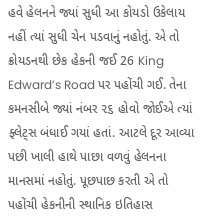હવે હેલનને જ્યાં સુધી આ કોયડો ઉકેલાય નહીં ત્યાં સુધી ચેન પડવાનું નહોતું. એ તો ક્રોયડનથી છેક હેકની જઈ 26 King Edward’s Road પર પહોંચી ગઈ. તેના કમનસીબે જ્યાં નંબર ૨૬ હોવો જોઈએ ત્યાં ફ્લેટ્સ બંધાઈ ગયાં હતાં. આટલે દૂર આવ્યા પછી ખાલી હાથે પાછા વળવું હેલનના માનસમાં નહોતું. પૂછપાછ કરતી એ તો પહોંચી હેકનીની સ્થાનિક ઇતિહાસ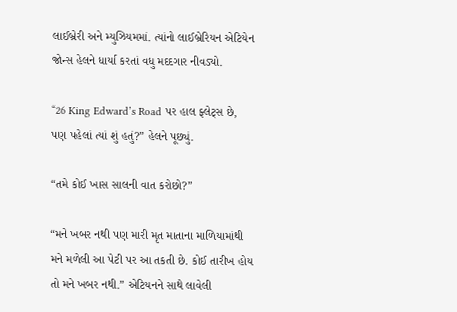લાઈબ્રેરી અને મ્યુઝિયમમાં. ત્યાંનો લાઈબ્રેરિયન એટિયેન જોન્સ હેલને ધાર્યા કરતાં વધુ મદદગાર નીવડ્યો.

“26 King Edward’s Road પર હાલ ફ્લેટ્સ છે, પણ પહેલાં ત્યાં શું હતું?” હેલને પૂછ્યું.

“તમે કોઈ ખાસ સાલની વાત કરોછો?”

“મને ખબર નથી પણ મારી મૃત માતાના માળિયામાંથી મને મળેલી આ પેટી પર આ તકતી છે. કોઈ તારીખ હોય તો મને ખબર નથી.” એટિયનને સાથે લાવેલી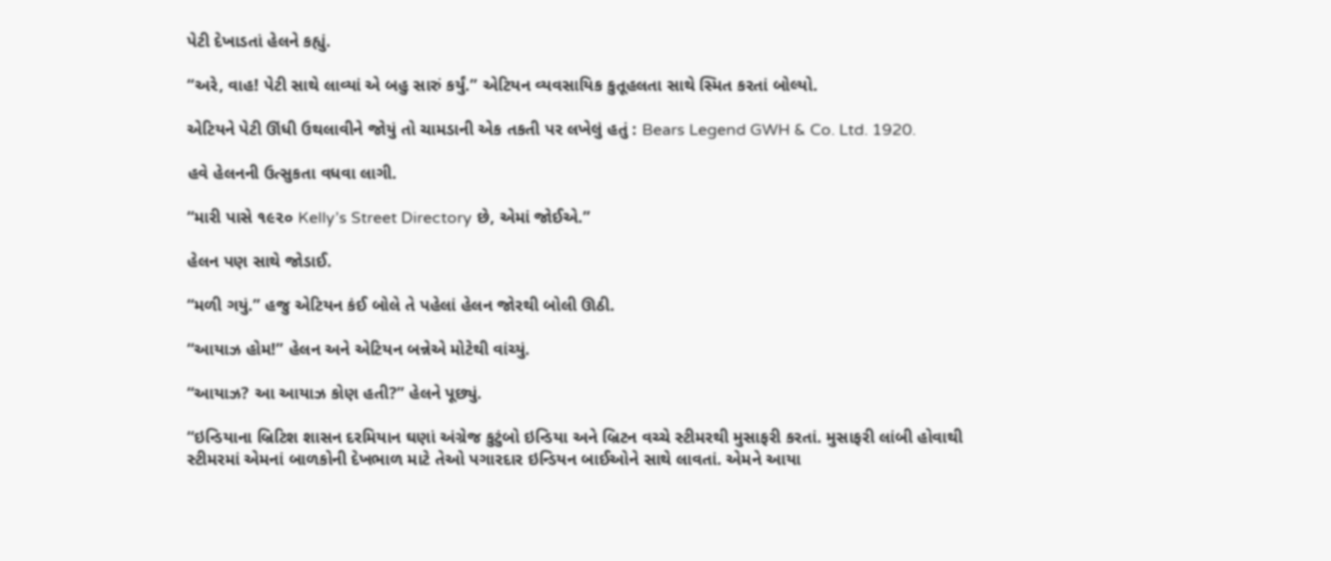પેટી દેખાડતાં હેલને કહ્યું.

“અરે, વાહ! પેટી સાથે લાવ્યાં એ બહુ સારું કર્યું.” એટિયન વ્યવસાયિક કુતૂહલતા સાથે સ્મિત કરતાં બોલ્યો.

એટિયને પેટી ઊંધી ઉથલાવીને જોયું તો ચામડાની એક તકતી પર લખેલું હતું : Bears Legend GWH & Co. Ltd. 1920.

હવે હેલનની ઉત્સુકતા વધવા લાગી.

“મારી પાસે ૧૯૨૦ Kelly’s Street Directory છે, એમાં જોઈએ.”

હેલન પણ સાથે જોડાઈ.

“મળી ગયું.” હજુ એટિયન કંઈ બોલે તે પહેલાં હેલન જોરથી બોલી ઊઠી.

“આયાઝ હોમ!” હેલન અને એટિયન બન્નેએ મોટેથી વાંચ્યું.

“આયાઝ? આ આયાઝ કોણ હતી?” હેલને પૂછ્યું.

“ઇન્ડિયાના બ્રિટિશ શાસન દરમિયાન ઘણાં અંગ્રેજ કુટુંબો ઇન્ડિયા અને બ્રિટન વચ્ચે સ્ટીમરથી મુસાફરી કરતાં. મુસાફરી લાંબી હોવાથી સ્ટીમરમાં એમનાં બાળકોની દેખભાળ માટે તેઓ પગારદાર ઇન્ડિયન બાઈઓને સાથે લાવતાં. એમને આયા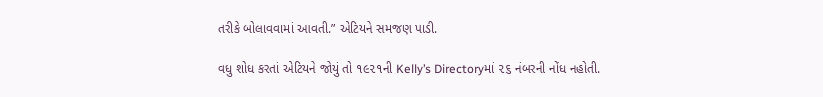તરીકે બોલાવવામાં આવતી.” એટિયને સમજણ પાડી.

વધુ શોધ કરતાં એટિયને જોયું તો ૧૯૨૧ની Kelly’s Directoryમાં ૨૬ નંબરની નોંધ નહોતી.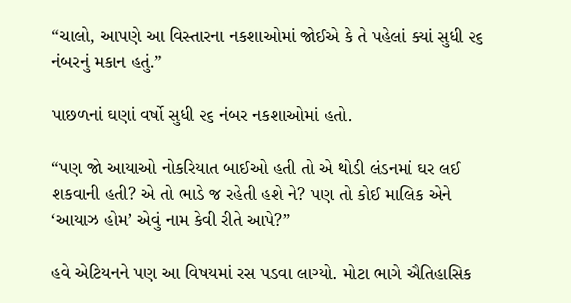“ચાલો, આપણે આ વિસ્તારના નકશાઓમાં જોઈએ કે તે પહેલાં ક્યાં સુધી ૨૬ નંબરનું મકાન હતું.”

પાછળનાં ઘણાં વર્ષો સુધી ૨૬ નંબર નકશાઓમાં હતો.

“પણ જો આયાઓ નોકરિયાત બાઈઓ હતી તો એ થોડી લંડનમાં ઘર લઈ શકવાની હતી? એ તો ભાડે જ રહેતી હશે ને? પણ તો કોઈ માલિક એને ‘આયાઝ હોમ’ એવું નામ કેવી રીતે આપે?”

હવે એટિયનને પણ આ વિષયમાં રસ પડવા લાગ્યો. મોટા ભાગે ઐતિહાસિક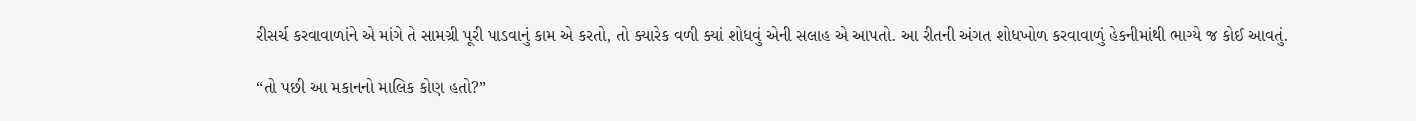રીસર્ચ કરવાવાળાંને એ માંગે તે સામગ્રી પૂરી પાડવાનું કામ એ કરતો, તો ક્યારેક વળી ક્યાં શોધવું એની સલાહ એ આપતો. આ રીતની અંગત શોધખોળ કરવાવાળું હેકનીમાંથી ભાગ્યે જ કોઈ આવતું.

“તો પછી આ મકાનનો માલિક કોણ હતો?”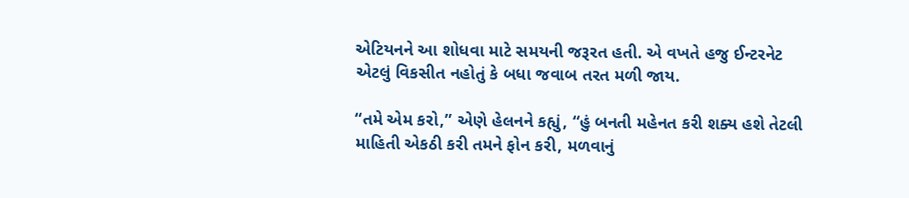એટિયનને આ શોધવા માટે સમયની જરૂરત હતી. એ વખતે હજુ ઈન્ટરનેટ એટલું વિકસીત નહોતું કે બધા જવાબ તરત મળી જાય.

“તમે એમ કરો,” એણે હેલનને કહ્યું, “હું બનતી મહેનત કરી શક્ય હશે તેટલી માહિતી એકઠી કરી તમને ફોન કરી, મળવાનું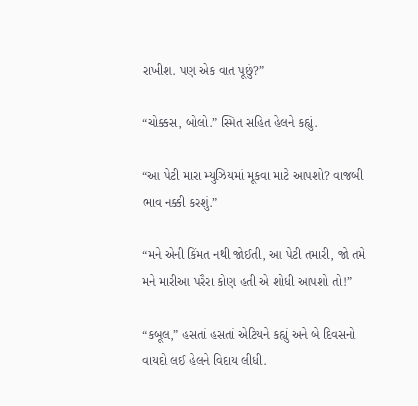રાખીશ. પણ એક વાત પૂછું?”

“ચોક્કસ, બોલો.” સ્મિત સહિત હેલને કહ્યું.

“આ પેટી મારા મ્યુઝિયમાં મૂકવા માટે આપશો? વાજબી ભાવ નક્કી કરશું.”

“મને એની કિંમત નથી જોઈતી, આ પેટી તમારી, જો તમે મને મારીઆ પરૈરા કોણ હતી એ શોધી આપશો તો!”

“કબૂલ,” હસતાં હસતાં એટિયને કહ્યું અને બે દિવસનો વાયદો લઈ હેલને વિદાય લીધી.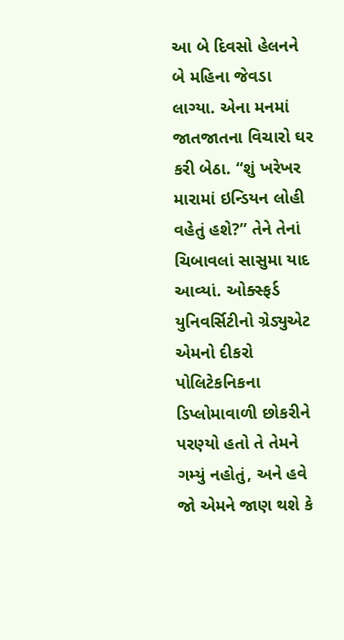આ બે દિવસો હેલનને બે મહિના જેવડા લાગ્યા. એના મનમાં જાતજાતના વિચારો ઘર કરી બેઠા. “શું ખરેખર મારામાં ઇન્ડિયન લોહી વહેતું હશે?” તેને તેનાં ચિબાવલાં સાસુમા યાદ આવ્યાં. ઓક્સ્ફર્ડ યુનિવર્સિટીનો ગ્રેડ્યુએટ એમનો દીકરો પોલિટેકનિકના ડિપ્લોમાવાળી છોકરીને પરણ્યો હતો તે તેમને ગમ્યું નહોતું, અને હવે જો એમને જાણ થશે કે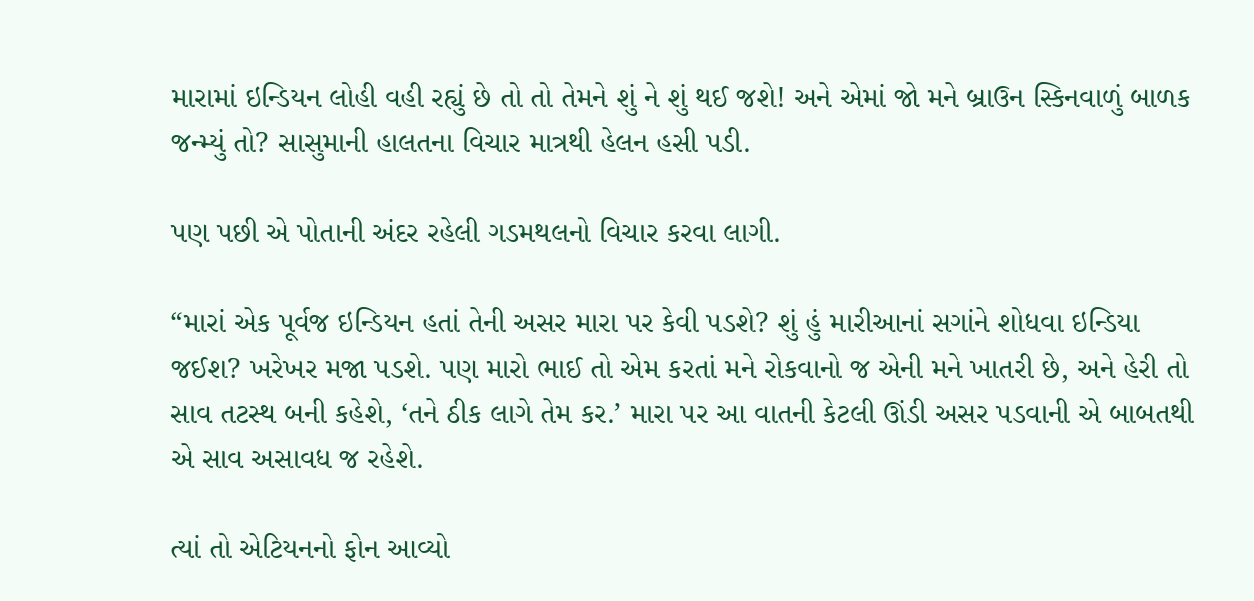મારામાં ઇન્ડિયન લોહી વહી રહ્યું છે તો તો તેમને શું ને શું થઈ જશે! અને એમાં જો મને બ્રાઉન સ્કિનવાળું બાળક જન્મ્યું તો? સાસુમાની હાલતના વિચાર માત્રથી હેલન હસી પડી.

પણ પછી એ પોતાની અંદર રહેલી ગડમથલનો વિચાર કરવા લાગી.

“મારાં એક પૂર્વજ ઇન્ડિયન હતાં તેની અસર મારા પર કેવી પડશે? શું હું મારીઆનાં સગાંને શોધવા ઇન્ડિયા જઈશ? ખરેખર મજા પડશે. પણ મારો ભાઈ તો એમ કરતાં મને રોકવાનો જ એની મને ખાતરી છે, અને હેરી તો સાવ તટસ્થ બની કહેશે, ‘તને ઠીક લાગે તેમ કર.’ મારા પર આ વાતની કેટલી ઊંડી અસર પડવાની એ બાબતથી એ સાવ અસાવધ જ રહેશે.

ત્યાં તો એટિયનનો ફોન આવ્યો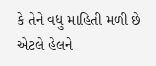કે તેને વધુ માહિતી મળી છે એટલે હેલને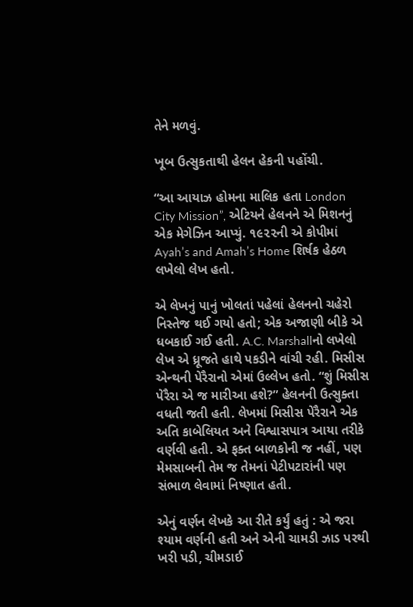તેને મળવું.

ખૂબ ઉત્સુકતાથી હેલન હેકની પહોંચી.

“આ આયાઝ હોમના માલિક હતા London City Mission”, એટિયને હેલનને એ મિશનનું એક મેગેઝિન આપ્યું. ૧૯૨૨ની એ કોપીમાં Ayah’s and Amah’s Home શિર્ષક હેઠળ લખેલો લેખ હતો.

એ લેખનું પાનું ખોલતાં પહેલાં હેલનનો ચહેરો નિસ્તેજ થઈ ગયો હતો; એક અજાણી બીકે એ ધબકાઈ ગઈ હતી. A.C. Marshallનો લખેલો લેખ એ ધ્રૂજતે હાથે પકડીને વાંચી રહી. મિસીસ એન્થની પેરૈરાનો એમાં ઉલ્લેખ હતો. “શું મિસીસ પેરૈરા એ જ મારીઆ હશે?” હેલનની ઉત્સુક્તા વધતી જતી હતી. લેખમાં મિસીસ પેરૈરાને એક અતિ કાબેલિયત અને વિશ્વાસપાત્ર આયા તરીકે વર્ણવી હતી. એ ફક્ત બાળકોની જ નહીં, પણ મેમસાબની તેમ જ તેમનાં પેટીપટારાંની પણ સંભાળ લેવામાં નિષ્ણાત હતી.

એનું વર્ણન લેખકે આ રીતે કર્યું હતું : એ જરા શ્યામ વર્ણની હતી અને એની ચામડી ઝાડ પરથી ખરી પડી, ચીમડાઈ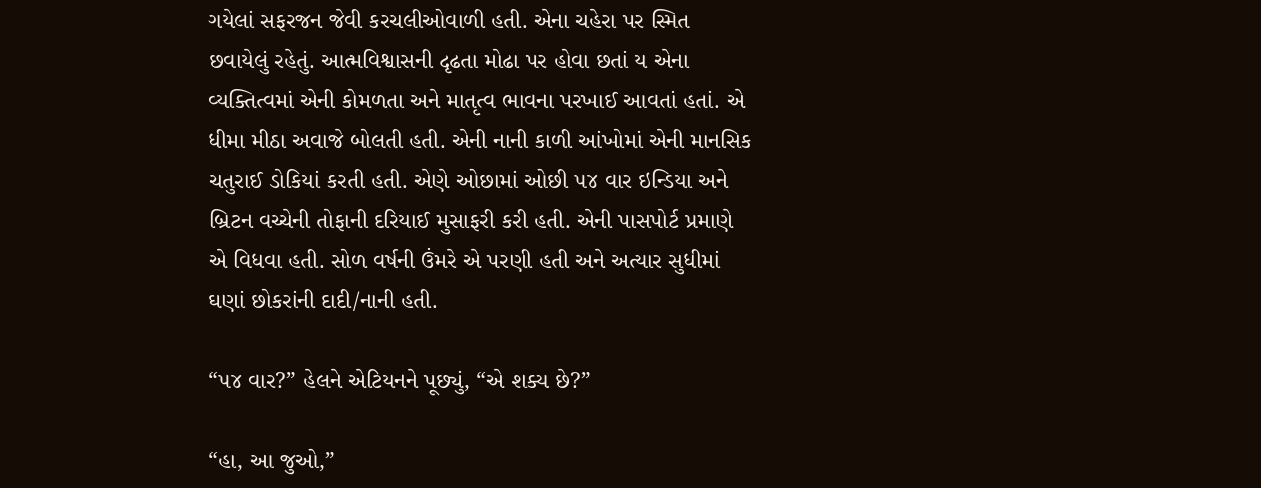ગયેલાં સફરજન જેવી કરચલીઓવાળી હતી. એના ચહેરા પર સ્મિત છવાયેલું રહેતું. આત્મવિશ્વાસની દૃઢતા મોઢા પર હોવા છતાં ય એના વ્યક્તિત્વમાં એની કોમળતા અને માતૃત્વ ભાવના પરખાઈ આવતાં હતાં. એ ધીમા મીઠા અવાજે બોલતી હતી. એની નાની કાળી આંખોમાં એની માનસિક ચતુરાઈ ડોકિયાં કરતી હતી. એણે ઓછામાં ઓછી ૫૪ વાર ઇન્ડિયા અને બ્રિટન વચ્ચેની તોફાની દરિયાઈ મુસાફરી કરી હતી. એની પાસપોર્ટ પ્રમાણે એ વિધવા હતી. સોળ વર્ષની ઉંમરે એ પરણી હતી અને અત્યાર સુધીમાં ઘણાં છોકરાંની દાદી/નાની હતી.

“૫૪ વાર?” હેલને એટિયનને પૂછ્યું, “એ શક્ય છે?”

“હા, આ જુઓ,”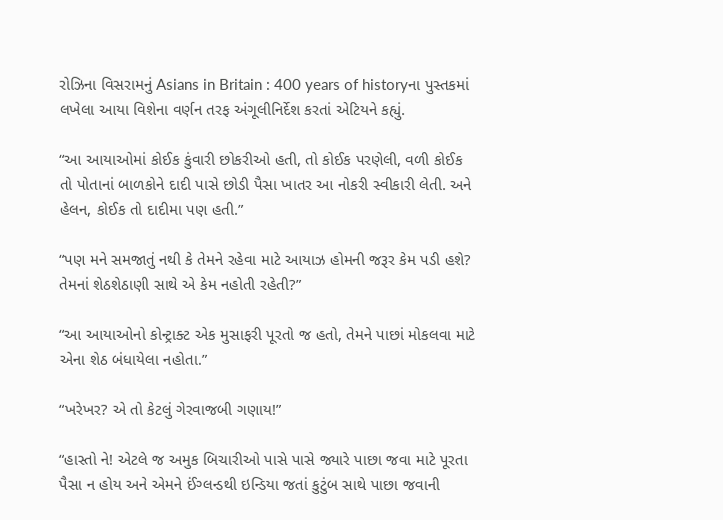રોઝિના વિસરામનું Asians in Britain : 400 years of historyના પુસ્તકમાં લખેલા આયા વિશેના વર્ણન તરફ અંગૂલીનિર્દેશ કરતાં એટિયને કહ્યું.

“આ આયાઓમાં કોઈક કુંવારી છોકરીઓ હતી, તો કોઈક પરણેલી, વળી કોઈક તો પોતાનાં બાળકોને દાદી પાસે છોડી પૈસા ખાતર આ નોકરી સ્વીકારી લેતી. અને હેલન, કોઈક તો દાદીમા પણ હતી.”

“પણ મને સમજાતું નથી કે તેમને રહેવા માટે આયાઝ હોમની જરૂર કેમ પડી હશે? તેમનાં શેઠશેઠાણી સાથે એ કેમ નહોતી રહેતી?”

“આ આયાઓનો કોન્ટ્રાક્ટ એક મુસાફરી પૂરતો જ હતો, તેમને પાછાં મોકલવા માટે એના શેઠ બંધાયેલા નહોતા.”

“ખરેખર? એ તો કેટલું ગેરવાજબી ગણાય!”

“હાસ્તો ને! એટલે જ અમુક બિચારીઓ પાસે પાસે જ્યારે પાછા જવા માટે પૂરતા પૈસા ન હોય અને એમને ઈંગ્લન્ડથી ઇન્ડિયા જતાં કુટુંબ સાથે પાછા જવાની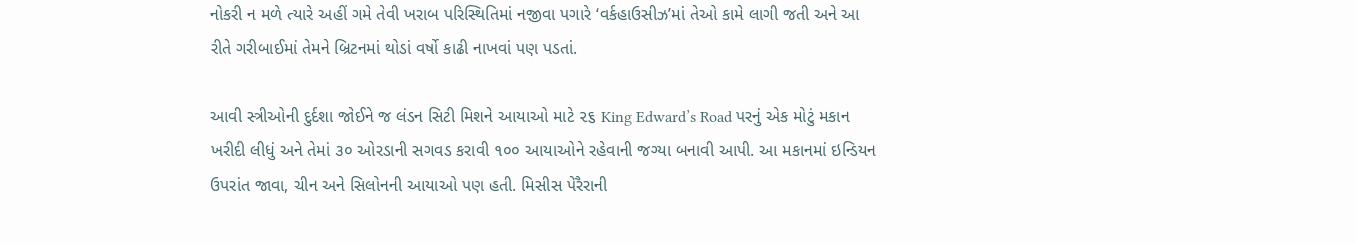નોકરી ન મળે ત્યારે અહીં ગમે તેવી ખરાબ પરિસ્થિતિમાં નજીવા પગારે ‘વર્કહાઉસીઝ’માં તેઓ કામે લાગી જતી અને આ રીતે ગરીબાઈમાં તેમને બ્રિટનમાં થોડાં વર્ષો કાઢી નાખવાં પણ પડતાં.

આવી સ્ત્રીઓની દુર્દશા જોઈને જ લંડન સિટી મિશને આયાઓ માટે ૨૬ King Edward’s Road પરનું એક મોટું મકાન ખરીદી લીધું અને તેમાં ૩૦ ઓરડાની સગવડ કરાવી ૧૦૦ આયાઓને રહેવાની જગ્યા બનાવી આપી. આ મકાનમાં ઇન્ડિયન ઉપરાંત જાવા, ચીન અને સિલોનની આયાઓ પણ હતી. મિસીસ પેરૈરાની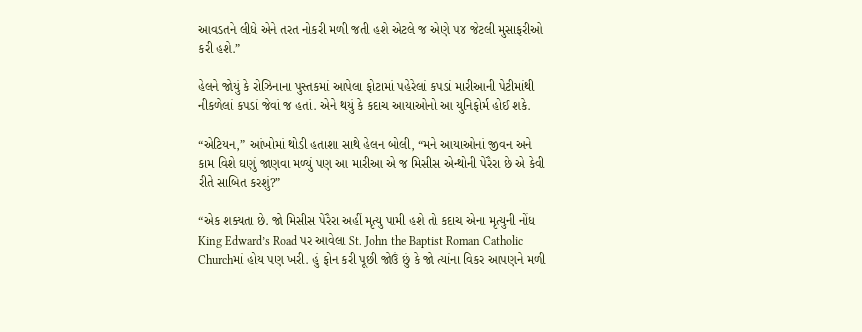આવડતને લીધે એને તરત નોકરી મળી જતી હશે એટલે જ એણે ૫૪ જેટલી મુસાફરીઓ કરી હશે.”

હેલને જોયું કે રોઝિનાના પુસ્તકમાં આપેલા ફોટામાં પહેરેલાં કપડાં મારીઆની પેટીમાંથી નીકળેલાં કપડાં જેવાં જ હતાં. એને થયું કે કદાચ આયાઓનો આ યુનિફોર્મ હોઈ શકે.

“એટિયન,” આંખોમાં થોડી હતાશા સાથે હેલન બોલી, “મને આયાઓનાં જીવન અને કામ વિશે ઘણું જાણવા મળ્યું પણ આ મારીઆ એ જ મિસીસ એન્થોની પેરૈરા છે એ કેવી રીતે સાબિત કરશું?”

“એક શક્યતા છે. જો મિસીસ પેરૈરા અહીં મૃત્યુ પામી હશે તો કદાચ એના મૃત્યુની નોંધ King Edward’s Road પર આવેલા St. John the Baptist Roman Catholic Churchમાં હોય પણ ખરી. હું ફોન કરી પૂછી જોઉં છું કે જો ત્યાંના વિકર આપણને મળી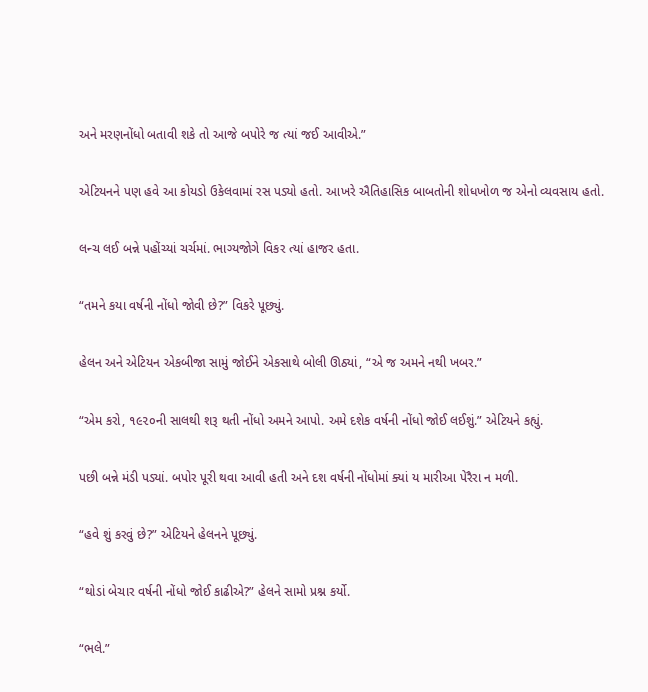અને મરણનોંધો બતાવી શકે તો આજે બપોરે જ ત્યાં જઈ આવીએ.”

એટિયનને પણ હવે આ કોયડો ઉકેલવામાં રસ પડ્યો હતો. આખરે ઐતિહાસિક બાબતોની શોધખોળ જ એનો વ્યવસાય હતો.

લન્ચ લઈ બન્ને પહોંચ્યાં ચર્ચમાં. ભાગ્યજોગે વિકર ત્યાં હાજર હતા.

“તમને કયા વર્ષની નોંધો જોવી છે?” વિકરે પૂછ્યું.

હેલન અને એટિયન એકબીજા સામું જોઈને એકસાથે બોલી ઊઠ્યાં, “એ જ અમને નથી ખબર.”

“એમ કરો, ૧૯૨૦ની સાલથી શરૂ થતી નોંધો અમને આપો. અમે દશેક વર્ષની નોંધો જોઈ લઈશું.” એટિયને કહ્યું.

પછી બન્ને મંડી પડ્યાં. બપોર પૂરી થવા આવી હતી અને દશ વર્ષની નોંધોમાં ક્યાં ય મારીઆ પેરૈરા ન મળી.

“હવે શું કરવું છે?” એટિયને હેલનને પૂછ્યું.

“થોડાં બેચાર વર્ષની નોંધો જોઈ કાઢીએ?” હેલને સામો પ્રશ્ન કર્યો.

“ભલે.”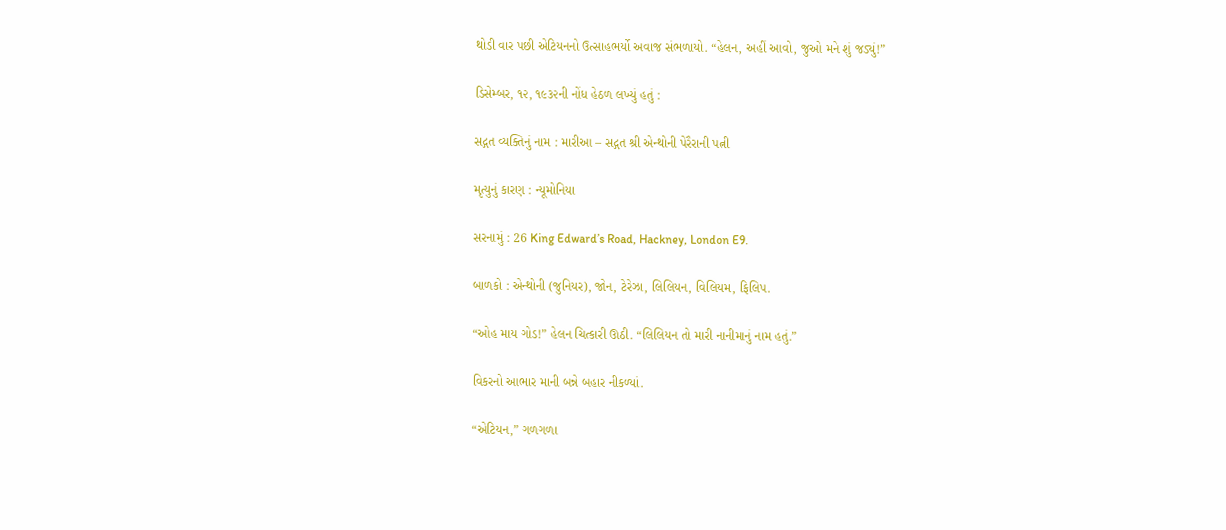થોડી વાર પછી એટિયનનો ઉત્સાહભર્યો અવાજ સંભળાયો. “હેલન, અહીં આવો, જુઓ મને શું જડ્યું!”

ડિસેમ્બર, ૧૨, ૧૯૩૨ની નોંધ હેઠળ લખ્યું હતું :

સદ્ગત વ્યક્તિનું નામ : મારીઆ – સદ્ગત શ્રી એન્થોની પેરૈરાની પત્ની

મૃત્યુનું કારણ : ન્યૂમોનિયા

સરનામું : 26 King Edward’s Road, Hackney, London E9.

બાળકો : એન્થોની (જુનિયર), જોન, ટેરેઝા, લિલિયન, વિલિયમ, ફિલિપ.

“ઓહ માય ગોડ!” હેલન ચિત્કારી ઊઠી. “લિલિયન તો મારી નાનીમાનું નામ હતું.”

વિકરનો આભાર માની બન્ને બહાર નીકળ્યાં.

“એટિયન,” ગળગળા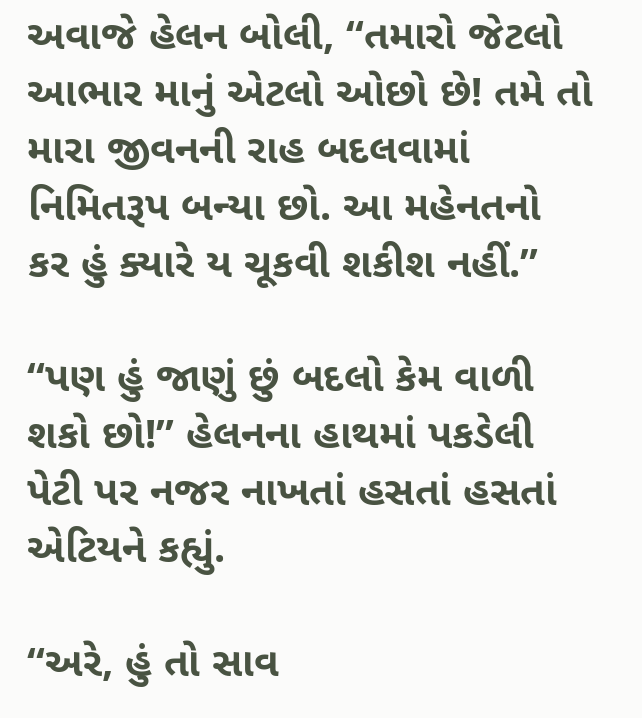અવાજે હેલન બોલી, “તમારો જેટલો આભાર માનું એટલો ઓછો છે! તમે તો મારા જીવનની રાહ બદલવામાં નિમિતરૂપ બન્યા છો. આ મહેનતનો કર હું ક્યારે ય ચૂકવી શકીશ નહીં.”

“પણ હું જાણું છું બદલો કેમ વાળી શકો છો!” હેલનના હાથમાં પકડેલી પેટી પર નજર નાખતાં હસતાં હસતાં એટિયને કહ્યું.

“અરે, હું તો સાવ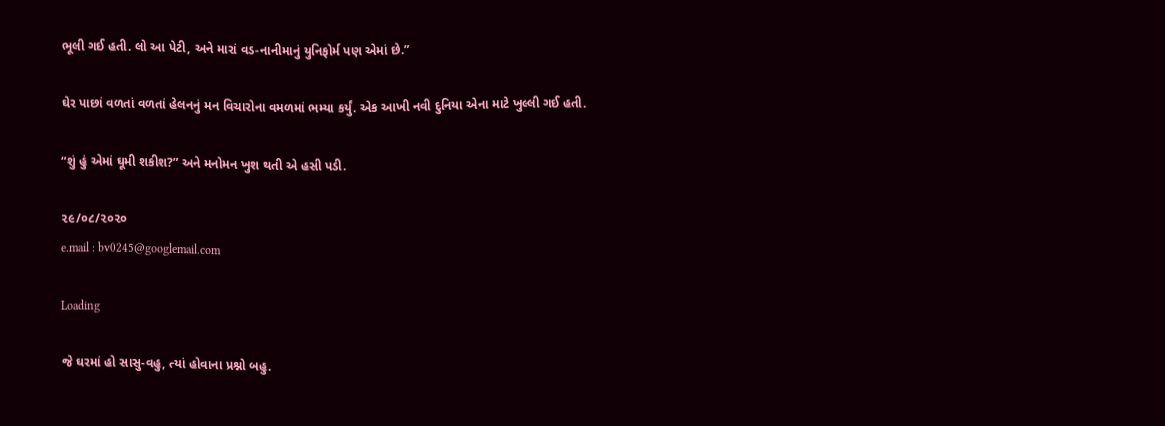ભૂલી ગઈ હતી. લો આ પેટી, અને મારાં વડ-નાનીમાનું યુનિફોર્મ પણ એમાં છે.”

ઘેર પાછાં વળતાં વળતાં હેલનનું મન વિચારોના વમળમાં ભમ્યા કર્યું. એક આખી નવી દુનિયા એના માટે ખુલ્લી ગઈ હતી.

“શું હું એમાં ઘૂમી શકીશ?” અને મનોમન ખુશ થતી એ હસી પડી.

૨૯/૦૮/૨૦૨૦
e.mail : bv0245@googlemail.com

Loading

જે ઘરમાં હો સાસુ-વહુ, ત્યાં હોવાના પ્રશ્નો બહુ.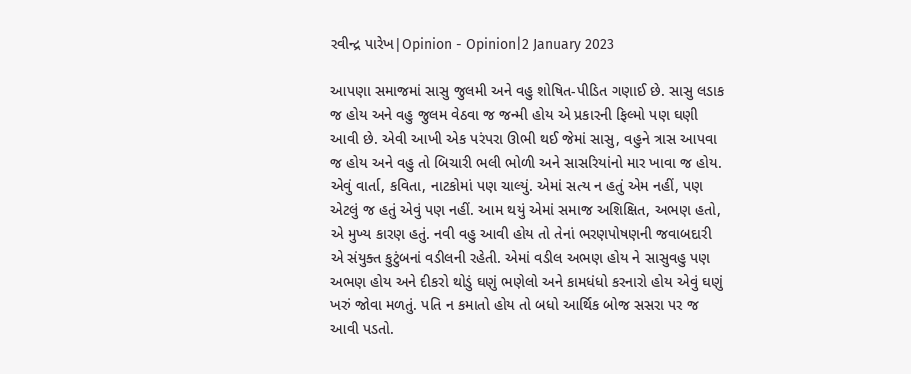રવીન્દ્ર પારેખ|Opinion - Opinion|2 January 2023

આપણા સમાજમાં સાસુ જુલમી અને વહુ શોષિત-પીડિત ગણાઈ છે. સાસુ લડાક જ હોય અને વહુ જુલમ વેઠવા જ જન્મી હોય એ પ્રકારની ફિલ્મો પણ ઘણી આવી છે. એવી આખી એક પરંપરા ઊભી થઈ જેમાં સાસુ, વહુને ત્રાસ આપવા જ હોય અને વહુ તો બિચારી ભલી ભોળી અને સાસરિયાંનો માર ખાવા જ હોય.  એવું વાર્તા, કવિતા, નાટકોમાં પણ ચાલ્યું. એમાં સત્ય ન હતું એમ નહીં, પણ એટલું જ હતું એવું પણ નહીં. આમ થયું એમાં સમાજ અશિક્ષિત, અભણ હતો, એ મુખ્ય કારણ હતું. નવી વહુ આવી હોય તો તેનાં ભરણપોષણની જવાબદારી એ સંયુક્ત કુટુંબનાં વડીલની રહેતી. એમાં વડીલ અભણ હોય ને સાસુવહુ પણ અભણ હોય અને દીકરો થોડું ઘણું ભણેલો અને કામધંધો કરનારો હોય એવું ઘણું ખરું જોવા મળતું. પતિ ન કમાતો હોય તો બધો આર્થિક બોજ સસરા પર જ આવી પડતો.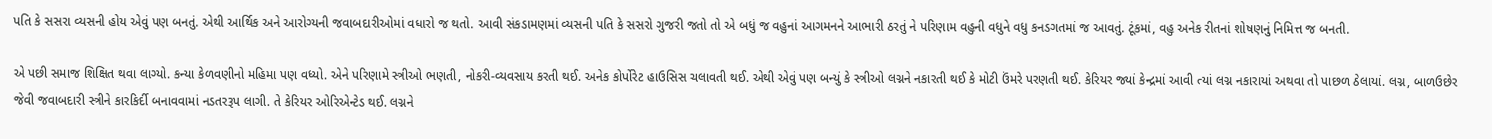પતિ કે સસરા વ્યસની હોય એવું પણ બનતું. એથી આર્થિક અને આરોગ્યની જવાબદારીઓમાં વધારો જ થતો. આવી સંકડામણમાં વ્યસની પતિ કે સસરો ગુજરી જતો તો એ બધું જ વહુનાં આગમનને આભારી ઠરતું ને પરિણામ વહુની વધુને વધુ કનડગતમાં જ આવતું. ટૂંકમાં, વહુ અનેક રીતનાં શોષણનું નિમિત્ત જ બનતી.

એ પછી સમાજ શિક્ષિત થવા લાગ્યો. કન્યા કેળવણીનો મહિમા પણ વધ્યો. એને પરિણામે સ્ત્રીઓ ભણતી, નોકરી-વ્યવસાય કરતી થઈ. અનેક કોર્પોરેટ હાઉસિસ ચલાવતી થઈ. એથી એવું પણ બન્યું કે સ્ત્રીઓ લગ્નને નકારતી થઈ કે મોટી ઉંમરે પરણતી થઈ. કેરિયર જ્યાં કેન્દ્રમાં આવી ત્યાં લગ્ન નકારાયાં અથવા તો પાછળ ઠેલાયાં. લગ્ન, બાળઉછેર જેવી જવાબદારી સ્ત્રીને કારકિર્દી બનાવવામાં નડતરરૂપ લાગી. તે કેરિયર ઓરિએન્ટેડ થઈ. લગ્નને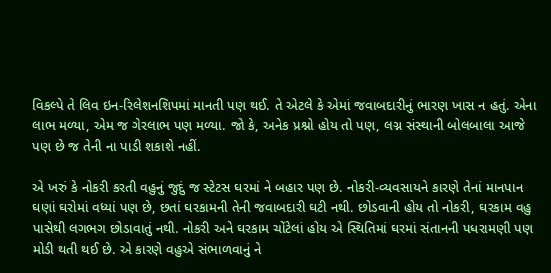વિકલ્પે તે લિવ ઇન-રિલેશનશિપમાં માનતી પણ થઈ. તે એટલે કે એમાં જવાબદારીનું ભારણ ખાસ ન હતું. એના લાભ મળ્યા, એમ જ ગેરલાભ પણ મળ્યા. જો કે, અનેક પ્રશ્નો હોય તો પણ, લગ્ન સંસ્થાની બોલબાલા આજે પણ છે જ તેની ના પાડી શકાશે નહીં.

એ ખરું કે નોકરી કરતી વહુનું જુદું જ સ્ટેટસ ઘરમાં ને બહાર પણ છે. નોકરી-વ્યવસાયને કારણે તેનાં માનપાન ઘણાં ઘરોમાં વધ્યાં પણ છે, છતાં ઘરકામની તેની જવાબદારી ઘટી નથી. છોડવાની હોય તો નોકરી, ઘરકામ વહુ પાસેથી લગભગ છોડાવાતું નથી. નોકરી અને ઘરકામ ચોંટેલાં હોય એ સ્થિતિમાં ઘરમાં સંતાનની પધરામણી પણ મોડી થતી થઈ છે. એ કારણે વહુએ સંભાળવાનું ને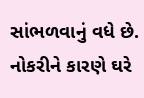સાંભળવાનું વધે છે. નોકરીને કારણે ઘરે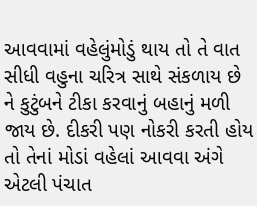આવવામાં વહેલુંમોડું થાય તો તે વાત સીધી વહુના ચરિત્ર સાથે સંકળાય છે ને કુટુંબને ટીકા કરવાનું બહાનું મળી જાય છે. દીકરી પણ નોકરી કરતી હોય તો તેનાં મોડાં વહેલાં આવવા અંગે એટલી પંચાત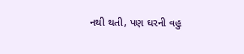નથી થતી, પણ ઘરની વહુ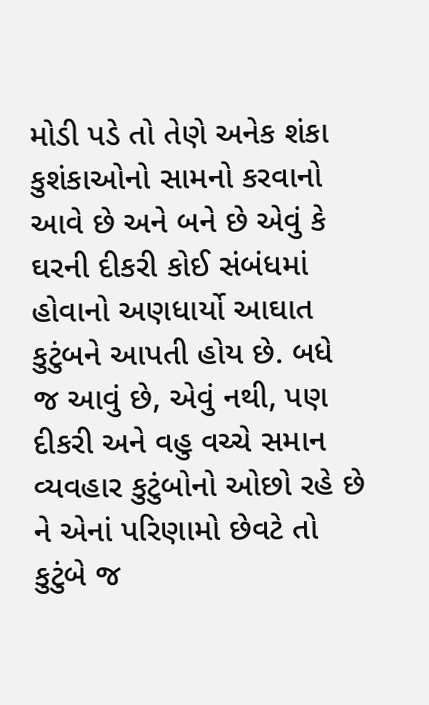મોડી પડે તો તેણે અનેક શંકા કુશંકાઓનો સામનો કરવાનો આવે છે અને બને છે એવું કે ઘરની દીકરી કોઈ સંબંધમાં હોવાનો અણધાર્યો આઘાત કુટુંબને આપતી હોય છે. બધે જ આવું છે, એવું નથી, પણ દીકરી અને વહુ વચ્ચે સમાન વ્યવહાર કુટુંબોનો ઓછો રહે છે ને એનાં પરિણામો છેવટે તો કુટુંબે જ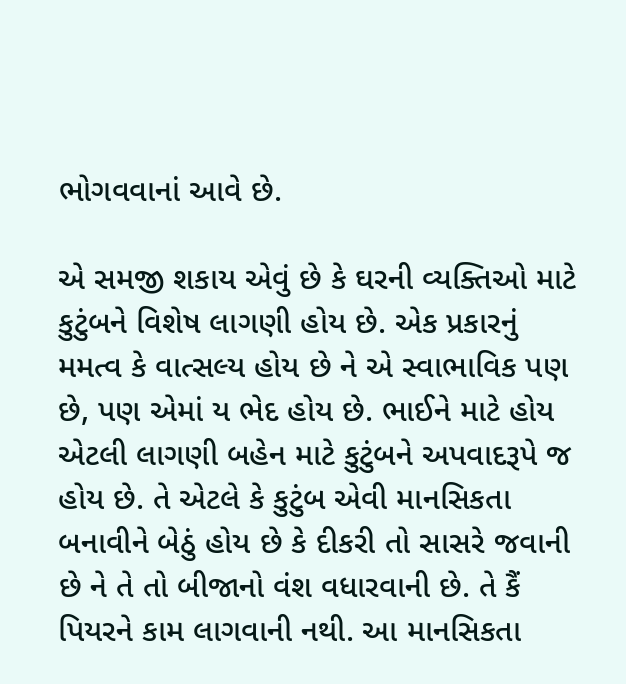ભોગવવાનાં આવે છે.

એ સમજી શકાય એવું છે કે ઘરની વ્યક્તિઓ માટે કુટુંબને વિશેષ લાગણી હોય છે. એક પ્રકારનું મમત્વ કે વાત્સલ્ય હોય છે ને એ સ્વાભાવિક પણ છે, પણ એમાં ય ભેદ હોય છે. ભાઈને માટે હોય એટલી લાગણી બહેન માટે કુટુંબને અપવાદરૂપે જ હોય છે. તે એટલે કે કુટુંબ એવી માનસિકતા બનાવીને બેઠું હોય છે કે દીકરી તો સાસરે જવાની છે ને તે તો બીજાનો વંશ વધારવાની છે. તે કૈં પિયરને કામ લાગવાની નથી. આ માનસિકતા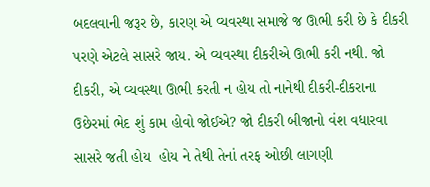બદલવાની જરૂર છે, કારણ એ વ્યવસ્થા સમાજે જ ઊભી કરી છે કે દીકરી પરણે એટલે સાસરે જાય. એ વ્યવસ્થા દીકરીએ ઊભી કરી નથી. જો દીકરી, એ વ્યવસ્થા ઊભી કરતી ન હોય તો નાનેથી દીકરી-દીકરાના ઉછેરમાં ભેદ શું કામ હોવો જોઈએ? જો દીકરી બીજાનો વંશ વધારવા સાસરે જતી હોય  હોય ને તેથી તેનાં તરફ ઓછી લાગણી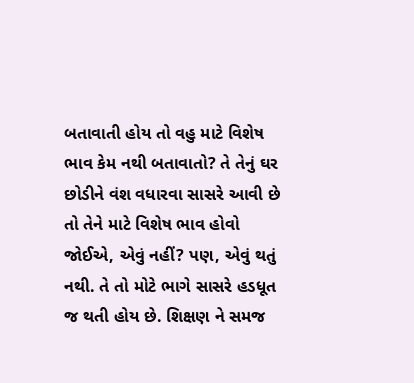બતાવાતી હોય તો વહુ માટે વિશેષ ભાવ કેમ નથી બતાવાતો? તે તેનું ઘર છોડીને વંશ વધારવા સાસરે આવી છે તો તેને માટે વિશેષ ભાવ હોવો જોઈએ, એવું નહીં? પણ, એવું થતું નથી. તે તો મોટે ભાગે સાસરે હડધૂત જ થતી હોય છે. શિક્ષણ ને સમજ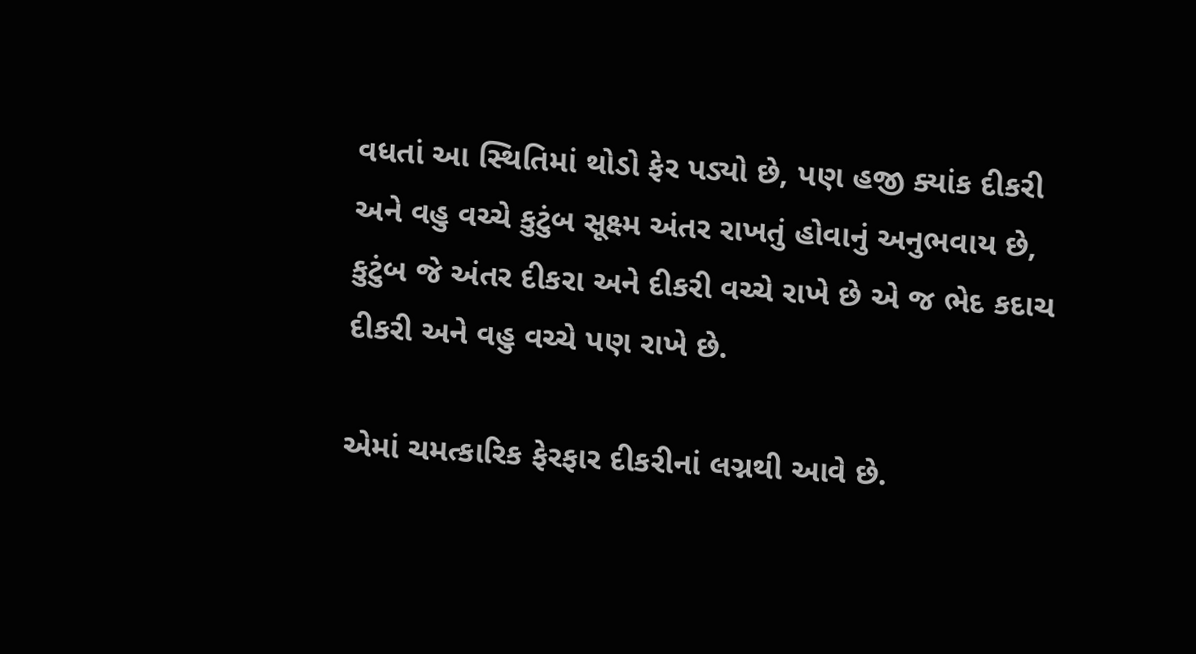વધતાં આ સ્થિતિમાં થોડો ફેર પડ્યો છે, પણ હજી ક્યાંક દીકરી અને વહુ વચ્ચે કુટુંબ સૂક્ષ્મ અંતર રાખતું હોવાનું અનુભવાય છે, કુટુંબ જે અંતર દીકરા અને દીકરી વચ્ચે રાખે છે એ જ ભેદ કદાચ દીકરી અને વહુ વચ્ચે પણ રાખે છે.

એમાં ચમત્કારિક ફેરફાર દીકરીનાં લગ્નથી આવે છે.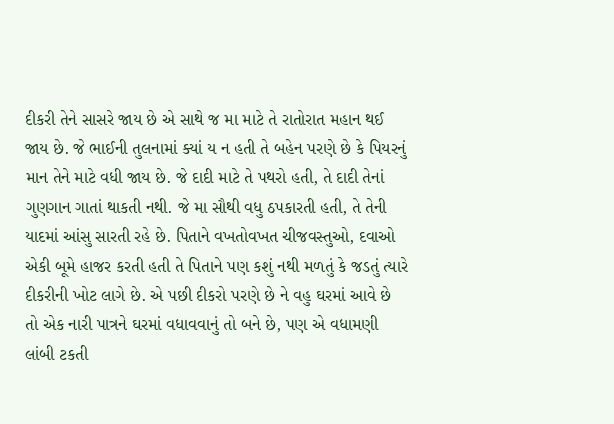દીકરી તેને સાસરે જાય છે એ સાથે જ મા માટે તે રાતોરાત મહાન થઈ જાય છે. જે ભાઈની તુલનામાં ક્યાં ય ન હતી તે બહેન પરણે છે કે પિયરનું માન તેને માટે વધી જાય છે. જે દાદી માટે તે પથરો હતી, તે દાદી તેનાં ગુણગાન ગાતાં થાકતી નથી. જે મા સૌથી વધુ ઠપકારતી હતી, તે તેની યાદમાં આંસુ સારતી રહે છે. પિતાને વખતોવખત ચીજવસ્તુઓ, દવાઓ એકી બૂમે હાજર કરતી હતી તે પિતાને પણ કશું નથી મળતું કે જડતું ત્યારે દીકરીની ખોટ લાગે છે. એ પછી દીકરો પરણે છે ને વહુ ઘરમાં આવે છે તો એક નારી પાત્રને ઘરમાં વધાવવાનું તો બને છે, પણ એ વધામણી લાંબી ટકતી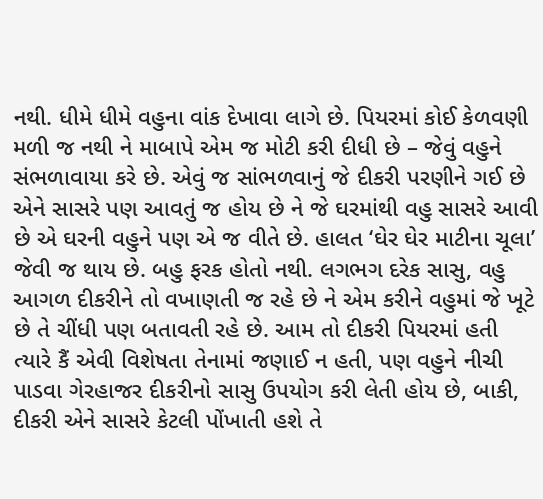નથી. ધીમે ધીમે વહુના વાંક દેખાવા લાગે છે. પિયરમાં કોઈ કેળવણી મળી જ નથી ને માબાપે એમ જ મોટી કરી દીધી છે – જેવું વહુને સંભળાવાયા કરે છે. એવું જ સાંભળવાનું જે દીકરી પરણીને ગઈ છે એને સાસરે પણ આવતું જ હોય છે ને જે ઘરમાંથી વહુ સાસરે આવી છે એ ઘરની વહુને પણ એ જ વીતે છે. હાલત ‘ઘેર ઘેર માટીના ચૂલા’ જેવી જ થાય છે. બહુ ફરક હોતો નથી. લગભગ દરેક સાસુ, વહુ આગળ દીકરીને તો વખાણતી જ રહે છે ને એમ કરીને વહુમાં જે ખૂટે છે તે ચીંધી પણ બતાવતી રહે છે. આમ તો દીકરી પિયરમાં હતી ત્યારે કૈં એવી વિશેષતા તેનામાં જણાઈ ન હતી, પણ વહુને નીચી પાડવા ગેરહાજર દીકરીનો સાસુ ઉપયોગ કરી લેતી હોય છે, બાકી, દીકરી એને સાસરે કેટલી પોંખાતી હશે તે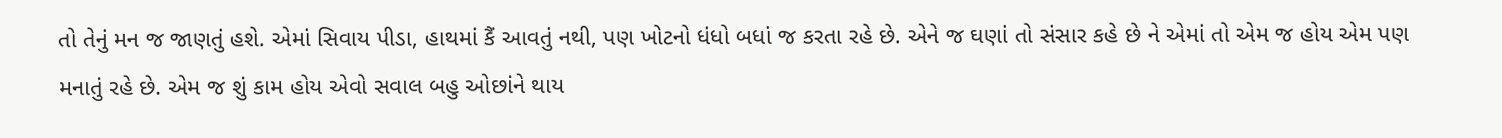તો તેનું મન જ જાણતું હશે. એમાં સિવાય પીડા, હાથમાં કૈં આવતું નથી, પણ ખોટનો ધંધો બધાં જ કરતા રહે છે. એને જ ઘણાં તો સંસાર કહે છે ને એમાં તો એમ જ હોય એમ પણ મનાતું રહે છે. એમ જ શું કામ હોય એવો સવાલ બહુ ઓછાંને થાય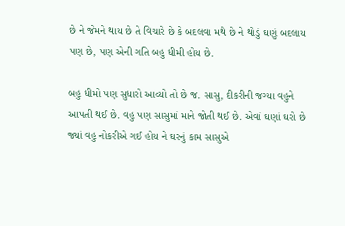છે ને જેમને થાય છે તે વિચારે છે કે બદલવા મથે છે ને થોડું ઘણું બદલાય પણ છે, પણ એની ગતિ બહુ ધીમી હોય છે.

બહુ ધીમો પણ સુધારો આવ્યો તો છે જ. સાસુ, દીકરીની જગ્યા વહુને આપતી થઈ છે. વહુ પણ સાસુમાં માને જોતી થઈ છે. એવાં ઘણાં ઘરો છે જ્યાં વહુ નોકરીએ ગઈ હોય ને ઘરનું કામ સાસુએ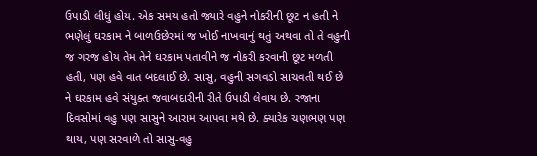ઉપાડી લીધું હોય. એક સમય હતો જ્યારે વહુને નોકરીની છૂટ ન હતી ને ભણેલું ઘરકામ ને બાળઉછેરમાં જ ખોઈ નાખવાનું થતું અથવા તો તે વહુની જ ગરજ હોય તેમ તેને ઘરકામ પતાવીને જ નોકરી કરવાની છૂટ મળતી હતી, પણ હવે વાત બદલાઈ છે. સાસુ, વહુની સગવડો સાચવતી થઈ છે ને ઘરકામ હવે સંયુક્ત જવાબદારીની રીતે ઉપાડી લેવાય છે. રજાના દિવસોમાં વહુ પણ સાસુને આરામ આપવા મથે છે. ક્યારેક ચણભણ પણ થાય, પણ સરવાળે તો સાસુ-વહુ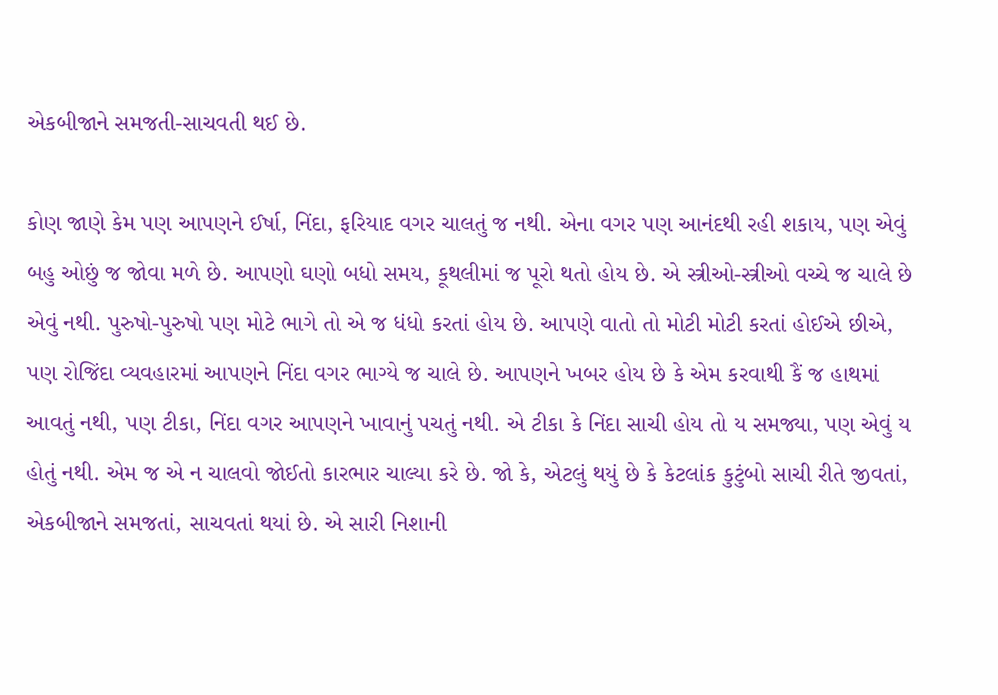એકબીજાને સમજતી-સાચવતી થઈ છે.

કોણ જાણે કેમ પણ આપણને ઈર્ષા, નિંદા, ફરિયાદ વગર ચાલતું જ નથી. એના વગર પણ આનંદથી રહી શકાય, પણ એવું બહુ ઓછું જ જોવા મળે છે. આપણો ઘણો બધો સમય, કૂથલીમાં જ પૂરો થતો હોય છે. એ સ્ત્રીઓ-સ્ત્રીઓ વચ્ચે જ ચાલે છે એવું નથી. પુરુષો-પુરુષો પણ મોટે ભાગે તો એ જ ધંધો કરતાં હોય છે. આપણે વાતો તો મોટી મોટી કરતાં હોઈએ છીએ, પણ રોજિંદા વ્યવહારમાં આપણને નિંદા વગર ભાગ્યે જ ચાલે છે. આપણને ખબર હોય છે કે એમ કરવાથી કૈં જ હાથમાં આવતું નથી, પણ ટીકા, નિંદા વગર આપણને ખાવાનું પચતું નથી. એ ટીકા કે નિંદા સાચી હોય તો ય સમજ્યા, પણ એવું ય હોતું નથી. એમ જ એ ન ચાલવો જોઈતો કારભાર ચાલ્યા કરે છે. જો કે, એટલું થયું છે કે કેટલાંક કુટુંબો સાચી રીતે જીવતાં, એકબીજાને સમજતાં, સાચવતાં થયાં છે. એ સારી નિશાની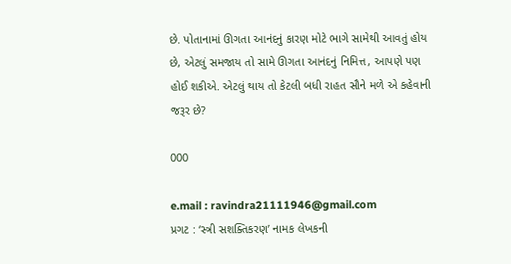છે. પોતાનામાં ઊગતા આનંદનું કારણ મોટે ભાગે સામેથી આવતું હોય છે, એટલું સમજાય તો સામે ઊગતા આનંદનું નિમિત્ત, આપણે પણ હોઈ શકીએ. એટલું થાય તો કેટલી બધી રાહત સૌને મળે એ કહેવાની જરૂર છે?

000

e.mail : ravindra21111946@gmail.com
પ્રગટ : ‘સ્ત્રી સશક્તિકરણ’ નામક લેખકની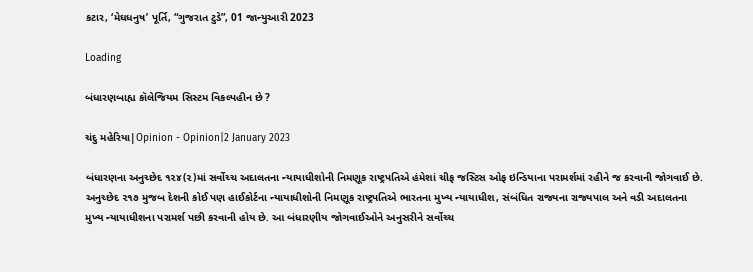કટાર, ‘મેઘધનુષ’ પૂર્તિ, “ગુજરાત ટુડે”, 01 જાન્યુઆરી 2023

Loading

બંધારણબાહ્ય કૉલેજિયમ સિસ્ટમ વિકલ્પહીન છે ?

ચંદુ મહેરિયા|Opinion - Opinion|2 January 2023

બંધારણના અનુચ્છેદ ૧૨૪(૨)માં સર્વોચ્ચ અદાલતના ન્યાયાધીશોની નિમણૂક રાષ્ટ્રપતિએ હંમેશાં ચીફ જસ્ટિસ ઓફ ઇન્ડિયાના પરામર્શમાં રહીને જ કરવાની જોગવાઈ છે. અનુચ્છેદ ૨૧૭ મુજબ દેશની કોઈ પણ હાઈકોર્ટના ન્યાયાધીશોની નિમણૂક રાષ્ટ્રપતિએ ભારતના મુખ્ય ન્યાયાધીશ, સંબંધિત રાજ્યના રાજ્યપાલ અને વડી અદાલતના મુખ્ય ન્યાયાધીશના પરામર્શ પછી કરવાની હોય છે. આ બંધારણીય જોગવાઈઓને અનુસરીને સર્વોચ્ચ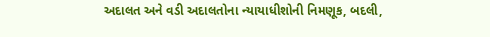અદાલત અને વડી અદાલતોના ન્યાયાધીશોની નિમણૂક, બદલી,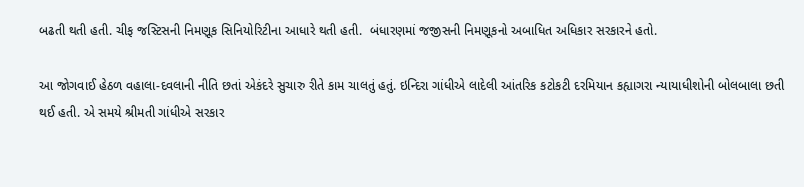બઢતી થતી હતી. ચીફ જસ્ટિસની નિમણૂક સિનિયોરિટીના આધારે થતી હતી.  બંધારણમાં જજીસની નિમણૂકનો અબાધિત અધિકાર સરકારને હતો.

આ જોગવાઈ હેઠળ વહાલા-દવલાની નીતિ છતાં એકંદરે સુચારુ રીતે કામ ચાલતું હતું. ઇન્દિરા ગાંધીએ લાદેલી આંતરિક કટોકટી દરમિયાન કહ્યાગરા ન્યાયાધીશોની બોલબાલા છતી થઈ હતી. એ સમયે શ્રીમતી ગાંધીએ સરકાર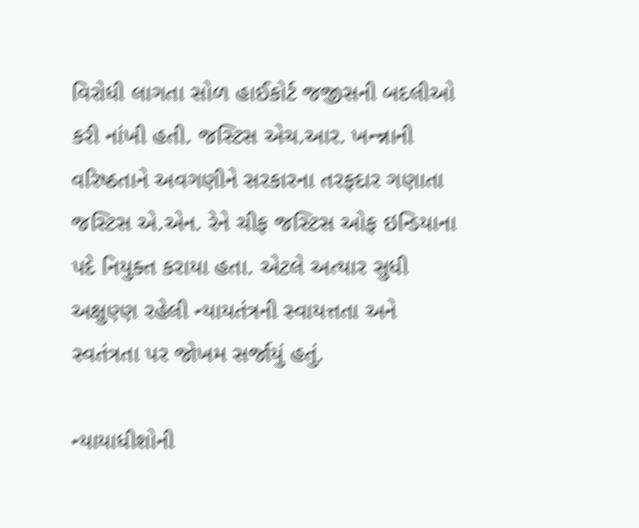વિરોધી લાગતા સોળ હાઈકોર્ટ જજીસની બદલીઓ કરી નાંખી હતી. જસ્ટિસ એચ.આર. ખન્ન્નાની વરિષ્ઠતાને અવગણીને સરકારના તરફદાર ગણાતા જસ્ટિસ એ.એન. રેને ચીફ જસ્ટિસ ઓફ ઇન્ડિયાના પદે નિયુક્ત કરાયા હતા. એટલે અત્યાર સુધી અક્ષુણ્ણ રહેલી ન્યાયતંત્રની સ્વાયત્તતા અને સ્વતંત્રતા પર જોખમ સર્જાયું હતું.

ન્યાયાધીશોની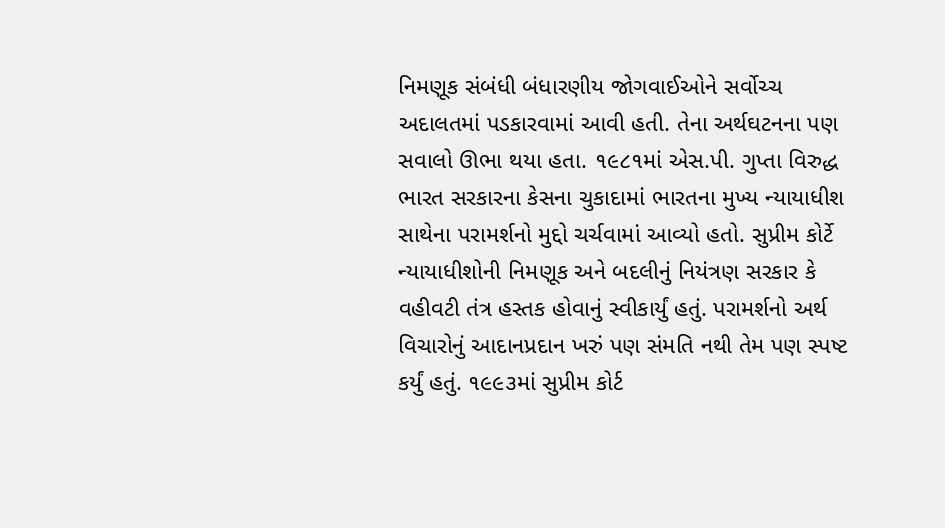નિમણૂક સંબંધી બંધારણીય જોગવાઈઓને સર્વોચ્ચ અદાલતમાં પડકારવામાં આવી હતી. તેના અર્થઘટનના પણ સવાલો ઊભા થયા હતા. ૧૯૮૧માં એસ.પી. ગુપ્તા વિરુદ્ધ ભારત સરકારના કેસના ચુકાદામાં ભારતના મુખ્ય ન્યાયાધીશ સાથેના પરામર્શનો મુદ્દો ચર્ચવામાં આવ્યો હતો. સુપ્રીમ કોર્ટે ન્યાયાધીશોની નિમણૂક અને બદલીનું નિયંત્રણ સરકાર કે વહીવટી તંત્ર હસ્તક હોવાનું સ્વીકાર્યું હતું. પરામર્શનો અર્થ વિચારોનું આદાનપ્રદાન ખરું પણ સંમતિ નથી તેમ પણ સ્પષ્ટ કર્યું હતું. ૧૯૯૩માં સુપ્રીમ કોર્ટ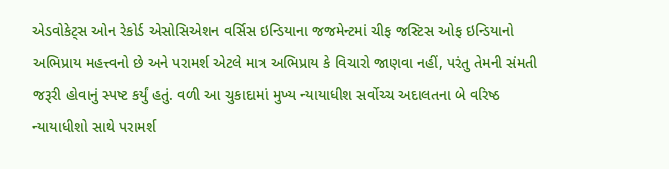એડવોકેટ્સ ઓન રેકોર્ડ એસોસિએશન વર્સિસ ઇન્ડિયાના જજમેન્ટમાં ચીફ જસ્ટિસ ઓફ ઇન્ડિયાનો અભિપ્રાય મહત્ત્વનો છે અને પરામર્શ એટલે માત્ર અભિપ્રાય કે વિચારો જાણવા નહીં, પરંતુ તેમની સંમતી જરૂરી હોવાનું સ્પષ્ટ કર્યું હતું. વળી આ ચુકાદામાં મુખ્ય ન્યાયાધીશ સર્વોચ્ચ અદાલતના બે વરિષ્ઠ ન્યાયાધીશો સાથે પરામર્શ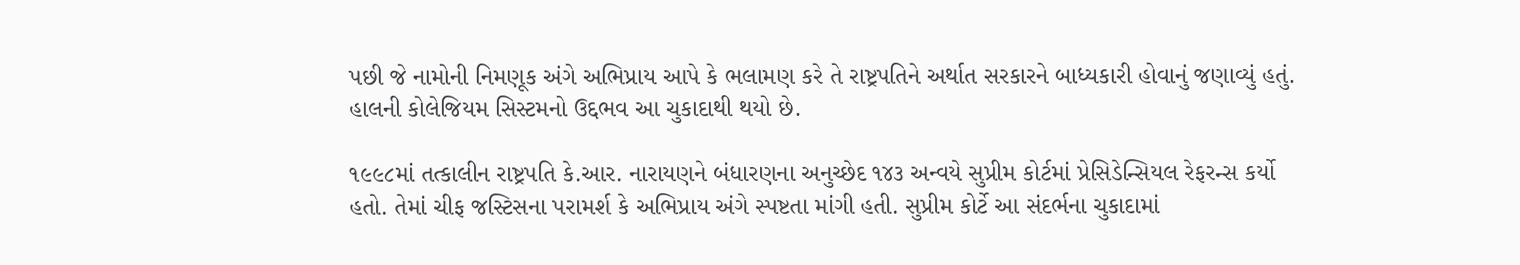પછી જે નામોની નિમણૂક અંગે અભિપ્રાય આપે કે ભલામણ કરે તે રાષ્ટ્રપતિને અર્થાત સરકારને બાધ્યકારી હોવાનું જણાવ્યું હતું. હાલની કોલેજિયમ સિસ્ટમનો ઉદ્દભવ આ ચુકાદાથી થયો છે.

૧૯૯૮માં તત્કાલીન રાષ્ટ્રપતિ કે.આર. નારાયણને બંધારણના અનુચ્છેદ ૧૪૩ અન્વયે સુપ્રીમ કોર્ટમાં પ્રેસિડેન્સિયલ રેફરન્સ કર્યો હતો. તેમાં ચીફ જસ્ટિસના પરામર્શ કે અભિપ્રાય અંગે સ્પષ્ટતા માંગી હતી. સુપ્રીમ કોર્ટે આ સંદર્ભના ચુકાદામાં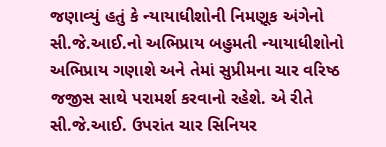જણાવ્યું હતું કે ન્યાયાધીશોની નિમણૂક અંગેનો સી.જે.આઈ.નો અભિપ્રાય બહુમતી ન્યાયાધીશોનો અભિપ્રાય ગણાશે અને તેમાં સુપ્રીમના ચાર વરિષ્ઠ જજીસ સાથે પરામર્શ કરવાનો રહેશે. એ રીતે સી.જે.આઈ. ઉપરાંત ચાર સિનિયર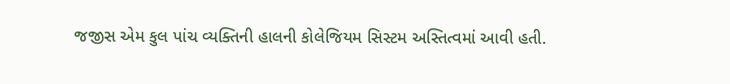જજીસ એમ કુલ પાંચ વ્યક્તિની હાલની કોલેજિયમ સિસ્ટમ અસ્તિત્વમાં આવી હતી.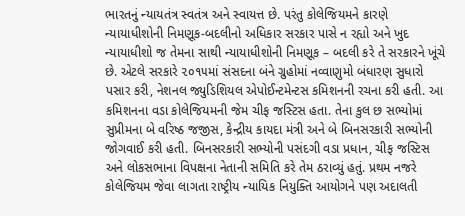ભારતનું ન્યાયતંત્ર સ્વતંત્ર અને સ્વાયત્ત છે. પરંતુ કોલેજિયમને કારણે ન્યાયાધીશોની નિમણૂક-બદલીનો અધિકાર સરકાર પાસે ન રહ્યો અને ખુદ ન્યાયાધીશો જ તેમના સાથી ન્યાયાધીશોની નિમણૂક – બદલી કરે તે સરકારને ખૂંચે છે. એટલે સરકારે ૨૦૧૫માં સંસદના બંને ગ્રુહોમાં નવ્વાણુમો બંધારણ સુધારો પસાર કરી, નેશનલ જ્યુડિશિયલ એપોઈન્ટમેન્ટસ કમિશનની રચના કરી હતી. આ કમિશનના વડા કોલેજિયમની જેમ ચીફ જસ્ટિસ હતા. તેના કુલ છ સભ્યોમાં  સુપ્રીમના બે વરિષ્ઠ જજીસ, કેન્દ્રીય કાયદા મંત્રી અને બે બિનસરકારી સભ્યોની જોગવાઈ કરી હતી. બિનસરકારી સભ્યોની પસંદગી વડા પ્રધાન, ચીફ જસ્ટિસ અને લોકસભાના વિપક્ષના નેતાની સમિતિ કરે તેમ ઠરાવ્યું હતું. પ્રથમ નજરે કોલેજિયમ જેવા લાગતા રાષ્ટ્રીય ન્યાયિક નિયુક્તિ આયોગને પણ અદાલતી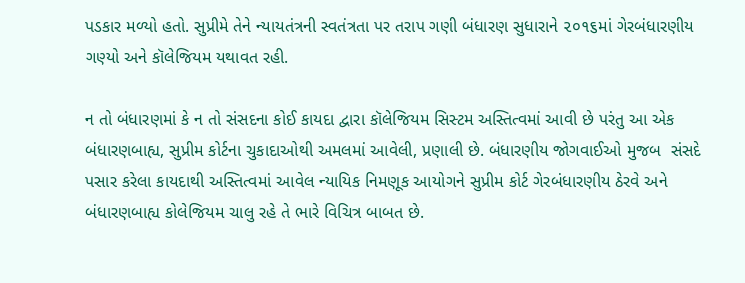પડકાર મળ્યો હતો. સુપ્રીમે તેને ન્યાયતંત્રની સ્વતંત્રતા પર તરાપ ગણી બંધારણ સુધારાને ૨૦૧૬માં ગેરબંધારણીય ગણ્યો અને કૉલેજિયમ યથાવત રહી.

ન તો બંધારણમાં કે ન તો સંસદના કોઈ કાયદા દ્વારા કૉલેજિયમ સિસ્ટમ અસ્તિત્વમાં આવી છે પરંતુ આ એક બંધારણબાહ્ય, સુપ્રીમ કોર્ટના ચુકાદાઓથી અમલમાં આવેલી, પ્રણાલી છે. બંધારણીય જોગવાઈઓ મુજબ  સંસદે પસાર કરેલા કાયદાથી અસ્તિત્વમાં આવેલ ન્યાયિક નિમણૂક આયોગને સુપ્રીમ કોર્ટ ગેરબંધારણીય ઠેરવે અને બંધારણબાહ્ય કોલેજિયમ ચાલુ રહે તે ભારે વિચિત્ર બાબત છે.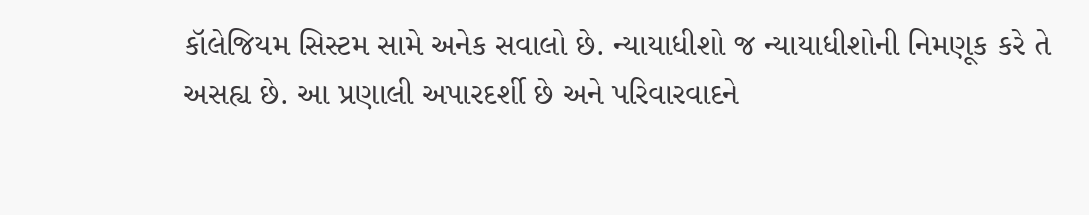કૉલેજિયમ સિસ્ટમ સામે અનેક સવાલો છે. ન્યાયાધીશો જ ન્યાયાધીશોની નિમણૂક કરે તે અસહ્ય છે. આ પ્રણાલી અપારદર્શી છે અને પરિવારવાદને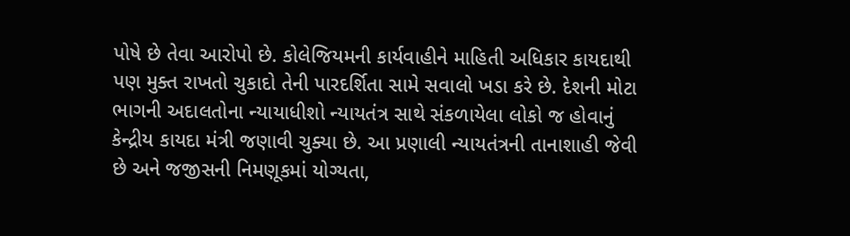પોષે છે તેવા આરોપો છે. કોલેજિયમની કાર્યવાહીને માહિતી અધિકાર કાયદાથી પણ મુક્ત રાખતો ચુકાદો તેની પારદર્શિતા સામે સવાલો ખડા કરે છે. દેશની મોટા ભાગની અદાલતોના ન્યાયાધીશો ન્યાયતંત્ર સાથે સંકળાયેલા લોકો જ હોવાનું કેન્દ્રીય કાયદા મંત્રી જણાવી ચુક્યા છે. આ પ્રણાલી ન્યાયતંત્રની તાનાશાહી જેવી છે અને જજીસની નિમણૂકમાં યોગ્યતા,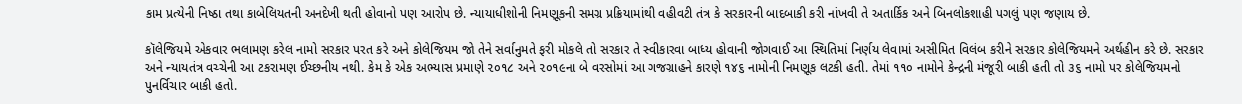કામ પ્રત્યેની નિષ્ઠા તથા કાબેલિયતની અનદેખી થતી હોવાનો પણ આરોપ છે. ન્યાયાધીશોની નિમણૂકની સમગ્ર પ્રક્રિયામાંથી વહીવટી તંત્ર કે સરકારની બાદબાકી કરી નાંખવી તે અતાર્કિક અને બિનલોકશાહી પગલું પણ જણાય છે.

કૉલેજિયમે એકવાર ભલામણ કરેલ નામો સરકાર પરત કરે અને કોલેજિયમ જો તેને સર્વાનુમતે ફરી મોકલે તો સરકાર તે સ્વીકારવા બાધ્ય હોવાની જોગવાઈ આ સ્થિતિમાં નિર્ણય લેવામાં અસીમિત વિલંબ કરીને સરકાર કોલેજિયમને અર્થહીન કરે છે. સરકાર અને ન્યાયતંત્ર વચ્ચેની આ ટકરામણ ઈચ્છનીય નથી. કેમ કે એક અભ્યાસ પ્રમાણે ૨૦૧૮ અને ૨૦૧૯ના બે વરસોમાં આ ગજગ્રાહને કારણે ૧૪૬ નામોની નિમણૂક લટકી હતી. તેમાં ૧૧૦ નામોને કેન્દ્રની મંજૂરી બાકી હતી તો ૩૬ નામો પર કોલેજિયમનો પુનર્વિચાર બાકી હતો.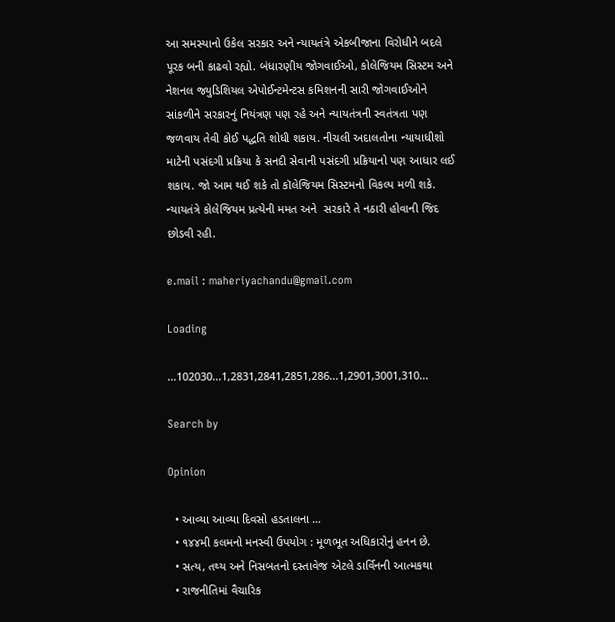આ સમસ્યાનો ઉકેલ સરકાર અને ન્યાયતંત્રે એકબીજાના વિરોધીને બદલે પૂરક બની કાઢવો રહ્યો. બંધારણીય જોગવાઈઓ, કોલેજિયમ સિસ્ટમ અને નેશનલ જ્યુડિશિયલ એપોઈન્ટમેન્ટસ કમિશનની સારી જોગવાઈઓને સાંકળીને સરકારનું નિયંત્રણ પણ રહે અને ન્યાયતંત્રની સ્વતંત્રતા પણ જળવાય તેવી કોઈ પદ્ધતિ શોધી શકાય. નીચલી અદાલતોના ન્યાયાધીશો માટેની પસંદગી પ્રક્રિયા કે સનદી સેવાની પસંદગી પ્રક્રિયાનો પણ આધાર લઈ શકાય. જો આમ થઈ શકે તો કૉલેજિયમ સિસ્ટમનો વિકલ્પ મળી શકે. ન્યાયતંત્રે કોલેજિયમ પ્રત્યેની મમત અને  સરકારે તે નઠારી હોવાની જિદ છોડવી રહી.

e.mail : maheriyachandu@gmail.com

Loading

...102030...1,2831,2841,2851,286...1,2901,3001,310...

Search by

Opinion

  • આવ્યા આવ્યા દિવસો હડતાલના …
  • ૧૪૪મી કલમનો મનસ્વી ઉપયોગ : મૂળભૂત અધિકારોનું હનન છે.
  • સત્ય, તથ્ય અને નિસબતનો દસ્તાવેજ એટલે ડાર્વિનની આત્મકથા
  • રાજનીતિમાં વૈચારિક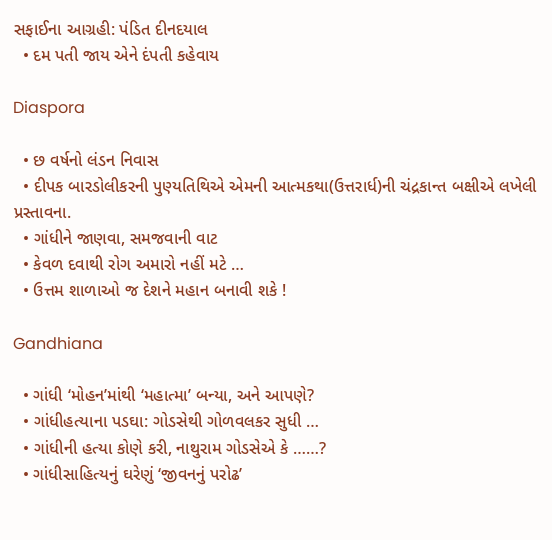સફાઈના આગ્રહી: પંડિત દીનદયાલ
  • દમ પતી જાય એને દંપતી કહેવાય

Diaspora

  • છ વર્ષનો લંડન નિવાસ
  • દીપક બારડોલીકરની પુણ્યતિથિએ એમની આત્મકથા(ઉત્તરાર્ધ)ની ચંદ્રકાન્ત બક્ષીએ લખેલી પ્રસ્તાવના.
  • ગાંધીને જાણવા, સમજવાની વાટ
  • કેવળ દવાથી રોગ અમારો નહીં મટે …
  • ઉત્તમ શાળાઓ જ દેશને મહાન બનાવી શકે !

Gandhiana

  • ગાંધી ‘મોહન’માંથી ‘મહાત્મા’ બન્યા, અને આપણે?
  • ગાંધીહત્યાના પડઘા: ગોડસેથી ગોળવલકર સુધી …
  • ગાંધીની હત્યા કોણે કરી, નાથુરામ ગોડસેએ કે ……?
  • ગાંધીસાહિત્યનું ઘરેણું ‘જીવનનું પરોઢ’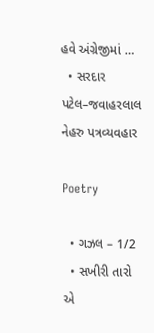હવે અંગ્રેજીમાં …
  • સરદાર પટેલ–જવાહરલાલ નેહરુ પત્રવ્યવહાર

Poetry

  • ગઝલ – 1/2
  • સખીરી તારો એ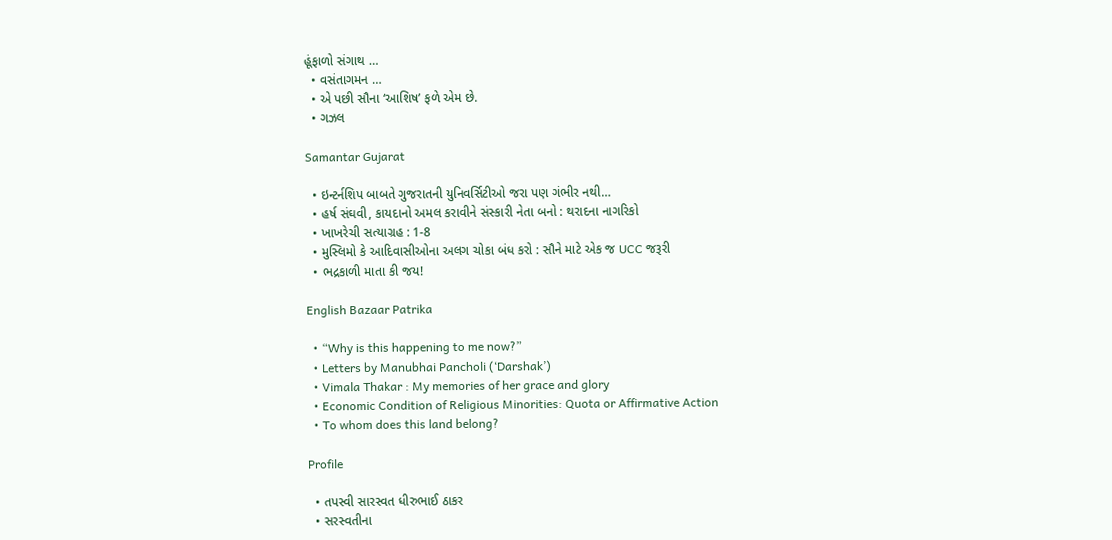હૂંફાળો સંગાથ …
  • વસંતાગમન …
  • એ પછી સૌના ‘આશિષ’ ફળે એમ છે.
  • ગઝલ

Samantar Gujarat

  • ઇન્ટર્નશિપ બાબતે ગુજરાતની યુનિવર્સિટીઓ જરા પણ ગંભીર નથી…
  • હર્ષ સંઘવી, કાયદાનો અમલ કરાવીને સંસ્કારી નેતા બનો : થરાદના નાગરિકો
  • ખાખરેચી સત્યાગ્રહ : 1-8
  • મુસ્લિમો કે આદિવાસીઓના અલગ ચોકા બંધ કરો : સૌને માટે એક જ UCC જરૂરી
  • ભદ્રકાળી માતા કી જય!

English Bazaar Patrika

  • “Why is this happening to me now?”
  • Letters by Manubhai Pancholi (‘Darshak’)
  • Vimala Thakar : My memories of her grace and glory
  • Economic Condition of Religious Minorities: Quota or Affirmative Action
  • To whom does this land belong?

Profile

  • તપસ્વી સારસ્વત ધીરુભાઈ ઠાકર
  • સરસ્વતીના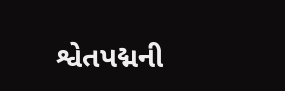શ્વેતપદ્મની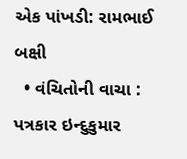એક પાંખડી: રામભાઈ બક્ષી
  • વંચિતોની વાચા : પત્રકાર ઇન્દુકુમાર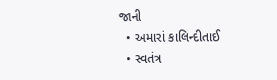જાની
  • અમારાં કાલિન્દીતાઈ
  • સ્વતંત્ર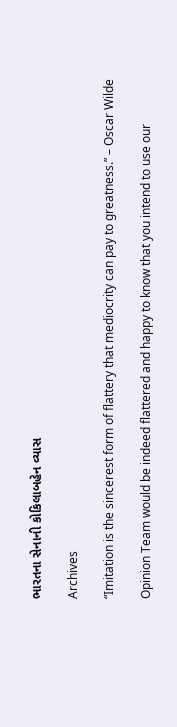ભારતના સેનાની કોકિલાબહેન વ્યાસ

Archives

“Imitation is the sincerest form of flattery that mediocrity can pay to greatness.” – Oscar Wilde

Opinion Team would be indeed flattered and happy to know that you intend to use our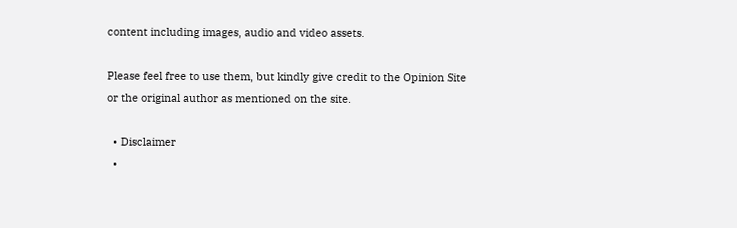content including images, audio and video assets.

Please feel free to use them, but kindly give credit to the Opinion Site or the original author as mentioned on the site.

  • Disclaimer
  •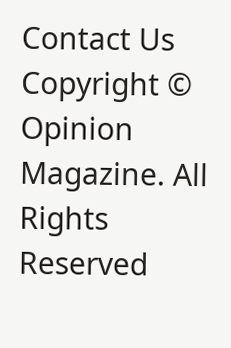Contact Us
Copyright © Opinion Magazine. All Rights Reserved